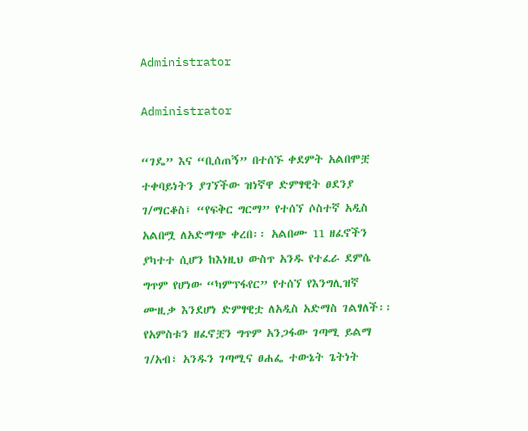Administrator

Administrator

“ገዴ” እና “ቢሰጠኝ” በተሰኙ ቀደምት አልበሞቿ ተቀባይነትን ያገኘችው ዝነኛዋ ድምፃዊት ፀደንያ ገ/ማርቆስ፤ “የፍቅር ግርማ” የተሰኘ ሶስተኛ አዲስ አልበሟ ለአድማጭ ቀረበ፡፡ አልበሙ 11 ዘፈኖችን ያካተተ ሲሆን ከእነዚህ ውስጥ አንዱ የተፈራ ደምሴ ግጥም የሆነው “ካምፕፋየር” የተሰኘ የእንግሊዝኛ ሙዚቃ እንደሆነ ድምፃዊቷ ለአዲስ አድማስ ገልፃለች፡፡ የአምስቱን ዘፈኖቿን ግጥም አንጋፋው ገጣሚ ይልማ ገ/አብ፣ አንዱን ገጣሚና ፀሐፌ ተውኔት ጌትነት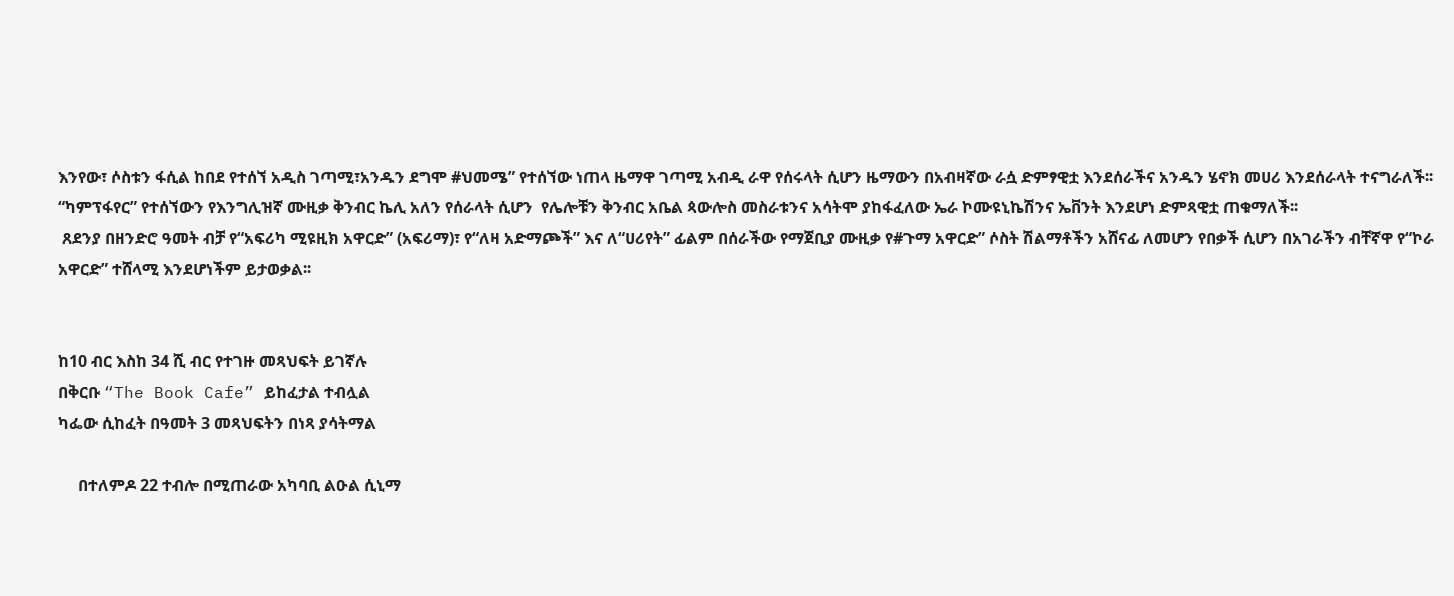እንየው፣ ሶስቱን ፋሲል ከበደ የተሰኘ አዲስ ገጣሚ፣አንዱን ደግሞ #ህመሜ” የተሰኘው ነጠላ ዜማዋ ገጣሚ አብዲ ራዋ የሰሩላት ሲሆን ዜማውን በአብዛኛው ራሷ ድምፃዊቷ እንደሰራችና አንዱን ሄኖክ መሀሪ እንደሰራላት ተናግራለች፡፡
“ካምፕፋየር” የተሰኘውን የእንግሊዝኛ ሙዚቃ ቅንብር ኬሊ አለን የሰራላት ሲሆን  የሌሎቹን ቅንብር አቤል ጳውሎስ መስራቱንና አሳትሞ ያከፋፈለው ኤራ ኮሙዩኒኬሽንና ኤቨንት እንደሆነ ድምጻዊቷ ጠቁማለች፡፡
 ጸደንያ በዘንድሮ ዓመት ብቻ የ“አፍሪካ ሚዩዚክ አዋርድ” (አፍሪማ)፣ የ“ለዛ አድማጮች” እና ለ“ሀሪየት” ፊልም በሰራችው የማጀቢያ ሙዚቃ የ#ጉማ አዋርድ” ሶስት ሽልማቶችን አሸናፊ ለመሆን የበቃች ሲሆን በአገራችን ብቸኛዋ የ“ኮራ አዋርድ” ተሸላሚ እንደሆነችም ይታወቃል፡፡


ከ10 ብር እስከ 34 ሺ ብር የተገዙ መጻህፍት ይገኛሉ
በቅርቡ “The Book Cafe” ይከፈታል ተብሏል
ካፌው ሲከፈት በዓመት 3 መጻህፍትን በነጻ ያሳትማል

     በተለምዶ 22 ተብሎ በሚጠራው አካባቢ ልዑል ሲኒማ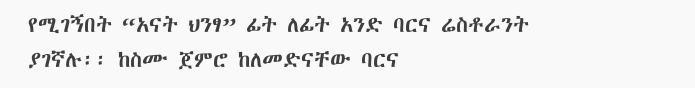የሚገኝበት “አናት ህንፃ” ፊት ለፊት አንድ ባርና ሬስቶራንት ያገኛሉ፡፡ ከስሙ ጀምሮ ከለመድናቸው ባርና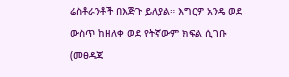ሬስቶራንቶች በእጅጉ ይለያል። እግርዎ አንዴ ወደ ውስጥ ከዘለቀ ወደ የትኛውም ክፍል ሲገቡ (መፀዳጃ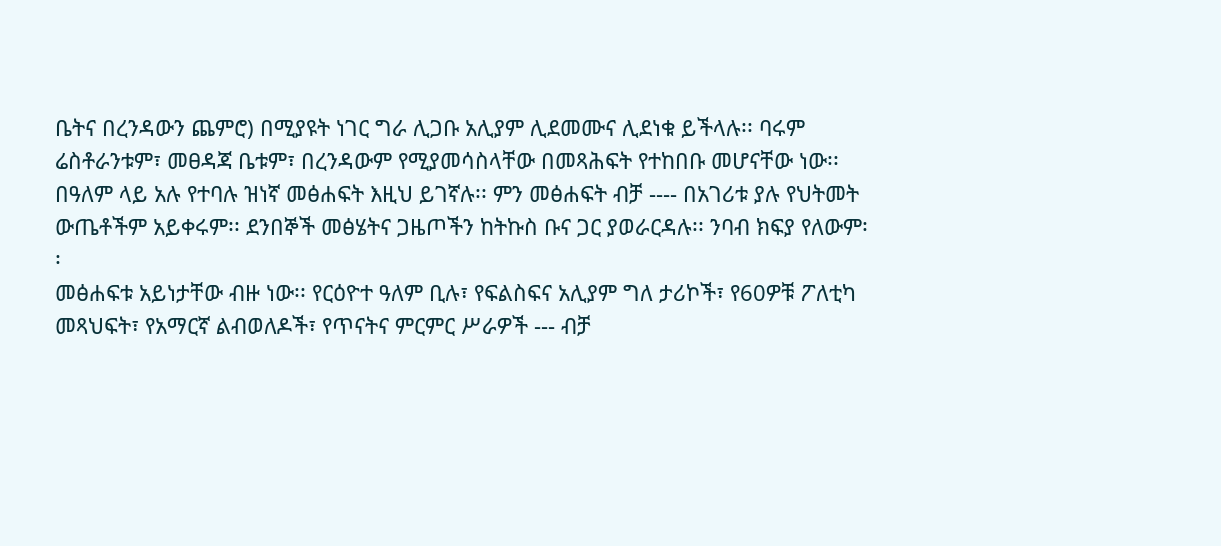ቤትና በረንዳውን ጨምሮ) በሚያዩት ነገር ግራ ሊጋቡ አሊያም ሊደመሙና ሊደነቁ ይችላሉ፡፡ ባሩም ሬስቶራንቱም፣ መፀዳጃ ቤቱም፣ በረንዳውም የሚያመሳስላቸው በመጻሕፍት የተከበቡ መሆናቸው ነው፡፡ በዓለም ላይ አሉ የተባሉ ዝነኛ መፅሐፍት እዚህ ይገኛሉ፡፡ ምን መፅሐፍት ብቻ ---- በአገሪቱ ያሉ የህትመት ውጤቶችም አይቀሩም፡፡ ደንበኞች መፅሄትና ጋዜጦችን ከትኩስ ቡና ጋር ያወራርዳሉ፡፡ ንባብ ክፍያ የለውም፡፡
መፅሐፍቱ አይነታቸው ብዙ ነው፡፡ የርዕዮተ ዓለም ቢሉ፣ የፍልስፍና አሊያም ግለ ታሪኮች፣ የ60ዎቹ ፖለቲካ መጻህፍት፣ የአማርኛ ልብወለዶች፣ የጥናትና ምርምር ሥራዎች --- ብቻ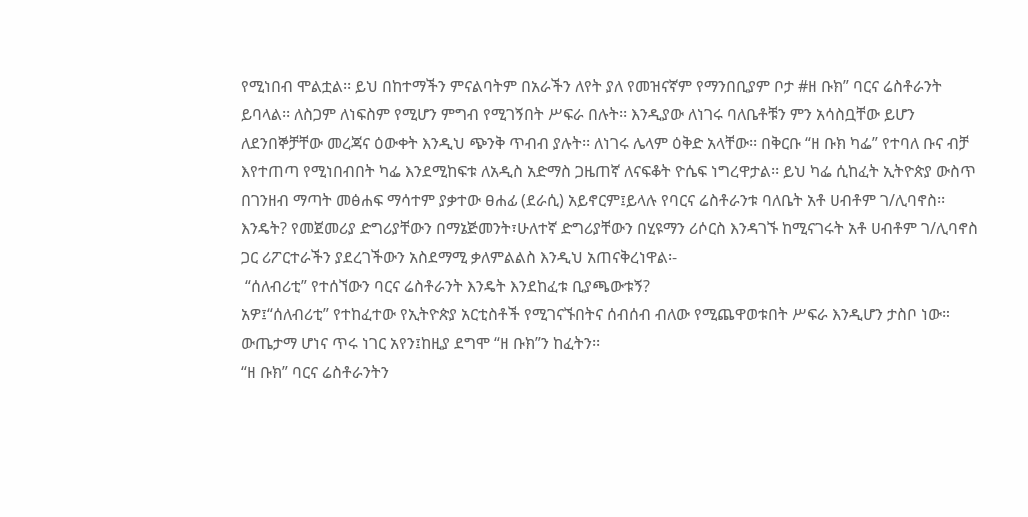የሚነበብ ሞልቷል፡፡ ይህ በከተማችን ምናልባትም በአራችን ለየት ያለ የመዝናኛም የማንበቢያም ቦታ #ዘ ቡክ” ባርና ሬስቶራንት ይባላል፡፡ ለስጋም ለነፍስም የሚሆን ምግብ የሚገኝበት ሥፍራ በሉት፡፡ እንዲያው ለነገሩ ባለቤቶቹን ምን አሳስቧቸው ይሆን ለደንበኞቻቸው መረጃና ዕውቀት እንዲህ ጭንቅ ጥብብ ያሉት፡፡ ለነገሩ ሌላም ዕቅድ አላቸው፡፡ በቅርቡ “ዘ ቡክ ካፌ” የተባለ ቡና ብቻ እየተጠጣ የሚነበብበት ካፌ እንደሚከፍቱ ለአዲስ አድማስ ጋዜጠኛ ለናፍቆት ዮሴፍ ነግረዋታል፡፡ ይህ ካፌ ሲከፈት ኢትዮጵያ ውስጥ በገንዘብ ማጣት መፅሐፍ ማሳተም ያቃተው ፀሐፊ (ደራሲ) አይኖርም፤ይላሉ የባርና ሬስቶራንቱ ባለቤት አቶ ሀብቶም ገ/ሊባኖስ፡፡ እንዴት? የመጀመሪያ ድግሪያቸውን በማኔጅመንት፣ሁለተኛ ድግሪያቸውን በሂዩማን ሪሶርስ እንዳገኙ ከሚናገሩት አቶ ሀብቶም ገ/ሊባኖስ ጋር ሪፖርተራችን ያደረገችውን አስደማሚ ቃለምልልስ እንዲህ አጠናቅረነዋል፡-
 “ሰለብሪቲ” የተሰኘውን ባርና ሬስቶራንት እንዴት እንደከፈቱ ቢያጫውቱኝ?
አዎ፤“ሰለብሪቲ” የተከፈተው የኢትዮጵያ አርቲስቶች የሚገናኙበትና ሰብሰብ ብለው የሚጨዋወቱበት ሥፍራ እንዲሆን ታስቦ ነው። ውጤታማ ሆነና ጥሩ ነገር አየን፤ከዚያ ደግሞ “ዘ ቡክ”ን ከፈትን፡፡
“ዘ ቡክ” ባርና ሬስቶራንትን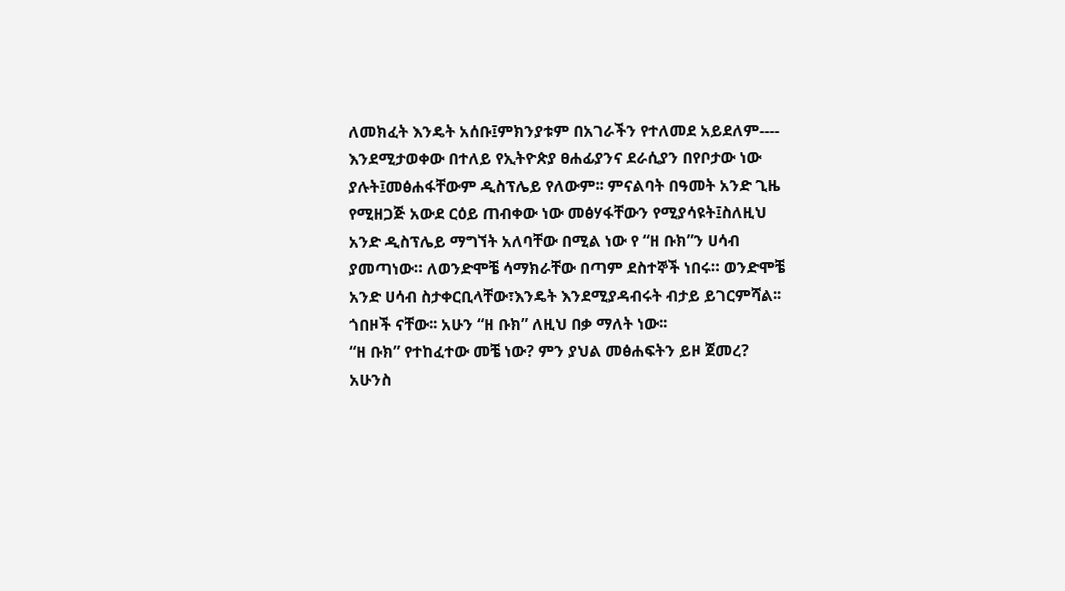ለመክፈት እንዴት አሰቡ፤ምክንያቱም በአገራችን የተለመደ አይደለም----
እንደሚታወቀው በተለይ የኢትዮጵያ ፀሐፊያንና ደራሲያን በየቦታው ነው ያሉት፤መፅሐፋቸውም ዲስፕሌይ የለውም፡፡ ምናልባት በዓመት አንድ ጊዜ የሚዘጋጅ አውደ ርዕይ ጠብቀው ነው መፅሃፋቸውን የሚያሳዩት፤ስለዚህ አንድ ዲስፕሌይ ማግኘት አለባቸው በሚል ነው የ “ዘ ቡክ”ን ሀሳብ ያመጣነው። ለወንድሞቼ ሳማክራቸው በጣም ደስተኞች ነበሩ። ወንድሞቼ አንድ ሀሳብ ስታቀርቢላቸው፣እንዴት እንደሚያዳብሩት ብታይ ይገርምሻል፡፡ ጎበዞች ናቸው፡፡ አሁን “ዘ ቡክ” ለዚህ በቃ ማለት ነው፡፡
“ዘ ቡክ” የተከፈተው መቼ ነው? ምን ያህል መፅሐፍትን ይዞ ጀመረ? አሁንስ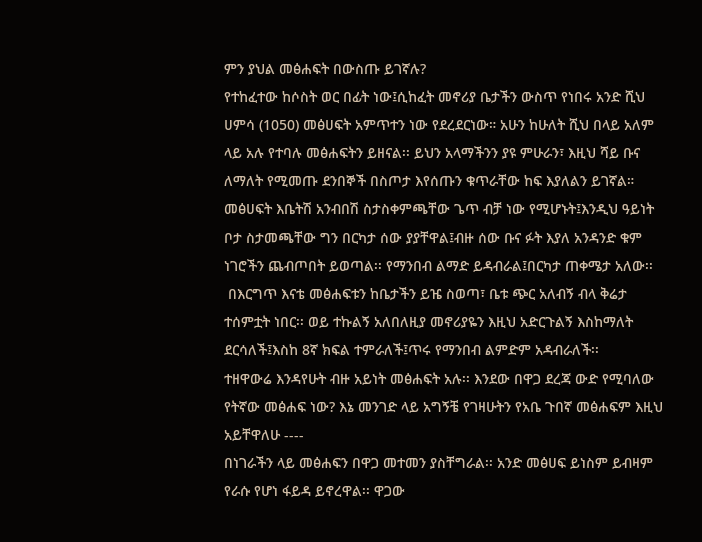ምን ያህል መፅሐፍት በውስጡ ይገኛሉ?
የተከፈተው ከሶስት ወር በፊት ነው፤ሲከፈት መኖሪያ ቤታችን ውስጥ የነበሩ አንድ ሺህ ሀምሳ (1050) መፅሀፍት አምጥተን ነው የደረደርነው። አሁን ከሁለት ሺህ በላይ አለም ላይ አሉ የተባሉ መፅሐፍትን ይዘናል፡፡ ይህን አላማችንን ያዩ ምሁራን፣ እዚህ ሻይ ቡና ለማለት የሚመጡ ደንበኞች በስጦታ እየሰጡን ቁጥራቸው ከፍ እያለልን ይገኛል። መፅሀፍት እቤትሽ አንብበሽ ስታስቀምጫቸው ጌጥ ብቻ ነው የሚሆኑት፤እንዲህ ዓይነት ቦታ ስታመጫቸው ግን በርካታ ሰው ያያቸዋል፤ብዙ ሰው ቡና ፉት እያለ አንዳንድ ቁም ነገሮችን ጨብጦበት ይወጣል፡፡ የማንበብ ልማድ ይዳብራል፤በርካታ ጠቀሜታ አለው፡፡
 በእርግጥ እናቴ መፅሐፍቱን ከቤታችን ይዤ ስወጣ፣ ቤቱ ጭር አለብኝ ብላ ቅሬታ ተሰምቷት ነበር፡፡ ወይ ተኩልኝ አለበለዚያ መኖሪያዬን እዚህ አድርጉልኝ እስከማለት ደርሳለች፤እስከ 8ኛ ክፍል ተምራለች፤ጥሩ የማንበብ ልምድም አዳብራለች፡፡
ተዘዋውሬ እንዳየሁት ብዙ አይነት መፅሐፍት አሉ፡፡ እንደው በዋጋ ደረጃ ውድ የሚባለው የትኛው መፅሐፍ ነው? እኔ መንገድ ላይ አግኝቼ የገዛሁትን የአቤ ጉበኛ መፅሐፍም እዚህ አይቸዋለሁ ----
በነገራችን ላይ መፅሐፍን በዋጋ መተመን ያስቸግራል፡፡ አንድ መፅሀፍ ይነስም ይብዛም የራሱ የሆነ ፋይዳ ይኖረዋል፡፡ ዋጋው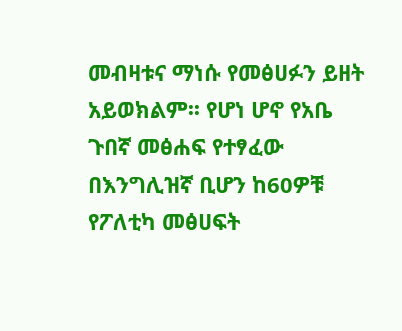መብዛቱና ማነሱ የመፅሀፉን ይዘት አይወክልም፡፡ የሆነ ሆኖ የአቤ ጉበኛ መፅሐፍ የተፃፈው በእንግሊዝኛ ቢሆን ከ60ዎቹ የፖለቲካ መፅሀፍት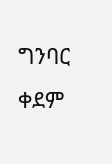ግንባር ቀደም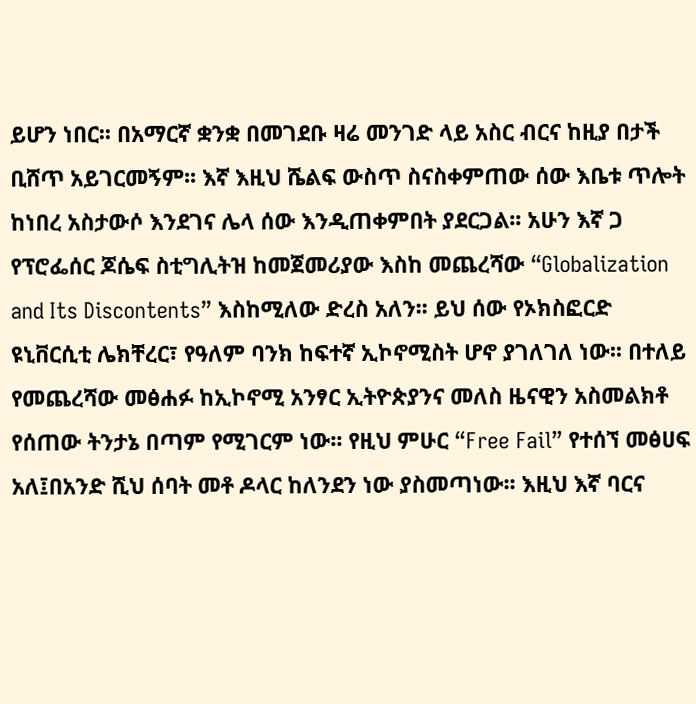ይሆን ነበር፡፡ በአማርኛ ቋንቋ በመገደቡ ዛሬ መንገድ ላይ አስር ብርና ከዚያ በታች ቢሸጥ አይገርመኝም፡፡ እኛ እዚህ ሼልፍ ውስጥ ስናስቀምጠው ሰው እቤቱ ጥሎት ከነበረ አስታውሶ እንደገና ሌላ ሰው እንዲጠቀምበት ያደርጋል፡፡ አሁን እኛ ጋ የፕሮፌሰር ጆሴፍ ስቲግሊትዝ ከመጀመሪያው እስከ መጨረሻው “Globalization and Its Discontents” እስከሚለው ድረስ አለን፡፡ ይህ ሰው የኦክስፎርድ ዩኒቨርሲቲ ሌክቸረር፣ የዓለም ባንክ ከፍተኛ ኢኮኖሚስት ሆኖ ያገለገለ ነው፡፡ በተለይ የመጨረሻው መፅሐፉ ከኢኮኖሚ አንፃር ኢትዮጵያንና መለስ ዜናዊን አስመልክቶ የሰጠው ትንታኔ በጣም የሚገርም ነው፡፡ የዚህ ምሁር “Free Fail” የተሰኘ መፅሀፍ አለ፤በአንድ ሺህ ሰባት መቶ ዶላር ከለንደን ነው ያስመጣነው፡፡ እዚህ እኛ ባርና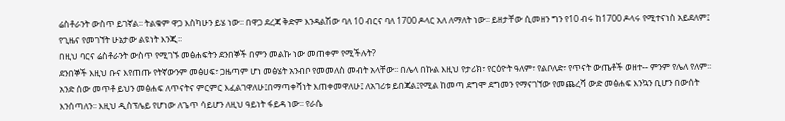ሬስቶራንት ውስጥ ይገኛል፡፡ ትልቁም ዋጋ እስካሁን ይሄ ነው፡፡ በዋጋ ደረጃ ቅድም እንዳልሽው ባለ 10 ብርና ባለ 1700 ዶላር አለ ለማለት ነው፡፡ ይዘታቸው ሲመዘን ግን የ10 ብሩ ከ1700 ዶላሩ የሚተናነስ አይደለም፤ የጊዜና የመገኘት ሁኔታው ልዩነት እንጂ፡፡
በዚህ ባርና ሬስቶራንት ውስጥ የሚገኙ መፅሐፍትን ደንበኞች በምን መልኩ ነው መጠቀም የሚችሉት?
ደንበኞች እዚህ ቡና እየጠጡ የትኛውንም መፅሀፍ፣ ጋዜጣም ሆነ መፅሄት አንብቦ የመመለስ መብት አላቸው፡፡ በሌላ በኩል እዚህ የታሪክ፣ የርዕዮት ዓለም፣ የልቦለድ፣ የጥናት ውጤቶች ወዘተ-- ምንም የሌለ የለም፡፡ አንድ ሰው መጥቶ ይህን መፅሐፍ ለጥናትና ምርምር እፈልገዋለሁ፤በማጣቀሻነት እጠቀመዋለሁ፤ ለአገሪቱ ይበጃል፤የሚል ከመጣ ደግሞ ደግመን የማናገኘው የመጨረሻ ውድ መፅሐፍ እንኳን ቢሆን በውሰት እንሰጣለን፡፡ እዚህ ዲስፕሌይ የሆነው ለጌጥ ሳይሆን ለዚህ ዓይነት ፋይዳ ነው፡፡ የራሴ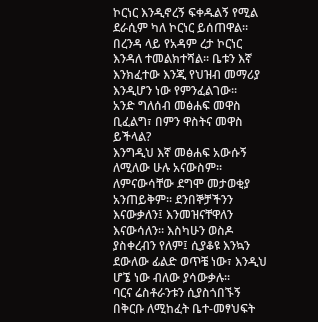ኮርነር እንዲኖረኝ ፍቀዱልኝ የሚል ደራሲም ካለ ኮርነር ይሰጠዋል፡፡ በረንዳ ላይ የአዳም ረታ ኮርነር እንዳለ ተመልክተሻል፡፡ ቤቱን እኛ እንክፈተው እንጂ የህዝብ መማሪያ እንዲሆን ነው የምንፈልገው፡፡
አንድ ግለሰብ መፅሐፍ መዋስ ቢፈልግ፣ በምን ዋስትና መዋስ ይችላል?
እንግዲህ እኛ መፅሐፍ አውሱኝ ለሚለው ሁሉ አናውስም፡፡ ለምናውሳቸው ደግሞ መታወቂያ አንጠይቅም፡፡ ደንበኞቻችንን እናውቃለን፤ እንመዝናቸዋለን እናውሳለን፡፡ እስካሁን ወስዶ ያስቀረብን የለም፤ ሲያቆዩ እንኳን ደውለው ፊልድ ወጥቼ ነው፣ እንዲህ ሆኜ ነው ብለው ያሳውቃሉ፡፡
ባርና ሬስቶራንቱን ሲያስጎበኙኝ በቅርቡ ለሚከፈት ቤተ-መፃህፍት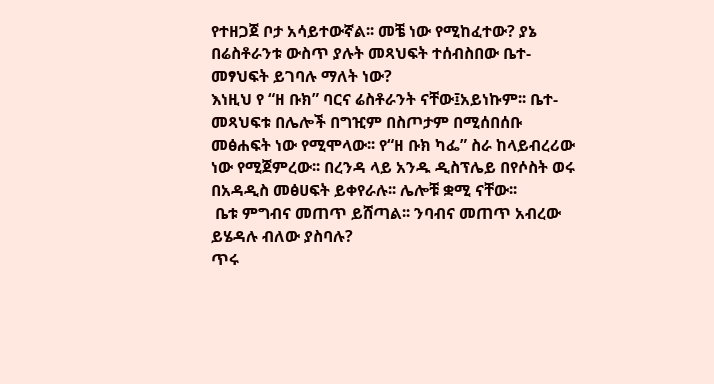የተዘጋጀ ቦታ አሳይተውኛል፡፡ መቼ ነው የሚከፈተው? ያኔ በሬስቶራንቱ ውስጥ ያሉት መጻህፍት ተሰብስበው ቤተ-መፃህፍት ይገባሉ ማለት ነው?
እነዚህ የ “ዘ ቡክ” ባርና ሬስቶራንት ናቸው፤አይነኩም፡፡ ቤተ-መጻህፍቱ በሌሎች በግዢም በስጦታም በሚሰበሰቡ መፅሐፍት ነው የሚሞላው፡፡ የ“ዘ ቡክ ካፌ” ስራ ከላይብረሪው ነው የሚጀምረው፡፡ በረንዳ ላይ አንዱ ዲስፕሌይ በየሶስት ወሩ በአዳዲስ መፅሀፍት ይቀየራሉ፡፡ ሌሎቹ ቋሚ ናቸው፡፡
 ቤቱ ምግብና መጠጥ ይሸጣል፡፡ ንባብና መጠጥ አብረው ይሄዳሉ ብለው ያስባሉ?
ጥሩ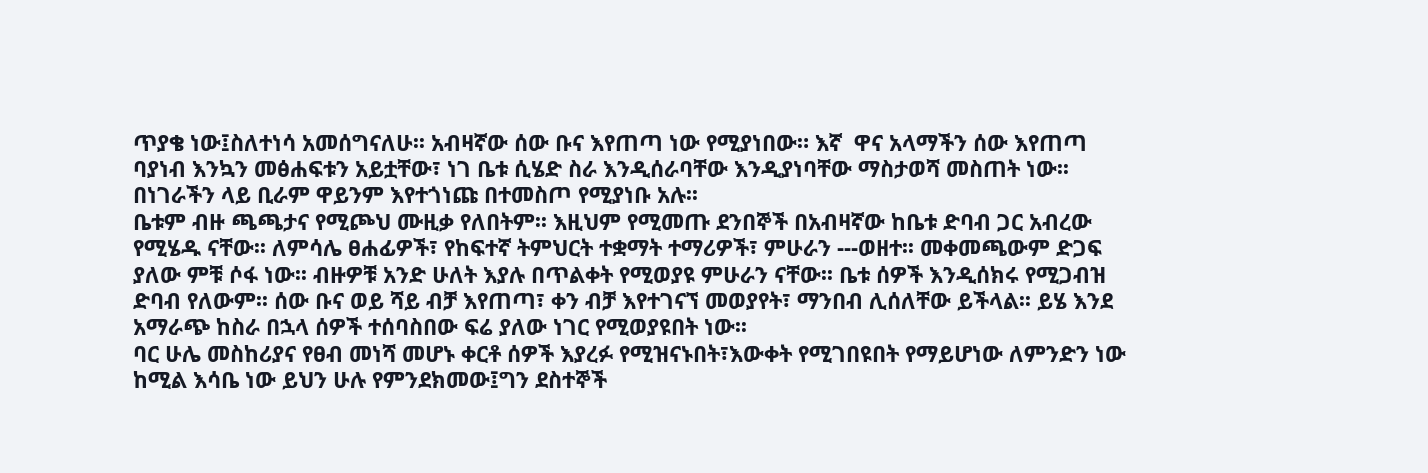ጥያቄ ነው፤ስለተነሳ አመሰግናለሁ፡፡ አብዛኛው ሰው ቡና እየጠጣ ነው የሚያነበው። እኛ  ዋና አላማችን ሰው እየጠጣ ባያነብ እንኳን መፅሐፍቱን አይቷቸው፣ ነገ ቤቱ ሲሄድ ስራ እንዲሰራባቸው እንዲያነባቸው ማስታወሻ መስጠት ነው፡፡ በነገራችን ላይ ቢራም ዋይንም እየተጎነጩ በተመስጦ የሚያነቡ አሉ፡፡
ቤቱም ብዙ ጫጫታና የሚጮህ ሙዚቃ የለበትም፡፡ እዚህም የሚመጡ ደንበኞች በአብዛኛው ከቤቱ ድባብ ጋር አብረው የሚሄዱ ናቸው፡፡ ለምሳሌ ፀሐፊዎች፣ የከፍተኛ ትምህርት ተቋማት ተማሪዎች፣ ምሁራን ---ወዘተ፡፡ መቀመጫውም ድጋፍ ያለው ምቹ ሶፋ ነው፡፡ ብዙዎቹ አንድ ሁለት እያሉ በጥልቀት የሚወያዩ ምሁራን ናቸው፡፡ ቤቱ ሰዎች እንዲሰክሩ የሚጋብዝ ድባብ የለውም፡፡ ሰው ቡና ወይ ሻይ ብቻ እየጠጣ፣ ቀን ብቻ እየተገናኘ መወያየት፣ ማንበብ ሊሰለቸው ይችላል፡፡ ይሄ እንደ አማራጭ ከስራ በኋላ ሰዎች ተሰባስበው ፍሬ ያለው ነገር የሚወያዩበት ነው፡፡
ባር ሁሌ መስከሪያና የፀብ መነሻ መሆኑ ቀርቶ ሰዎች እያረፉ የሚዝናኑበት፣እውቀት የሚገበዩበት የማይሆነው ለምንድን ነው ከሚል እሳቤ ነው ይህን ሁሉ የምንደክመው፤ግን ደስተኞች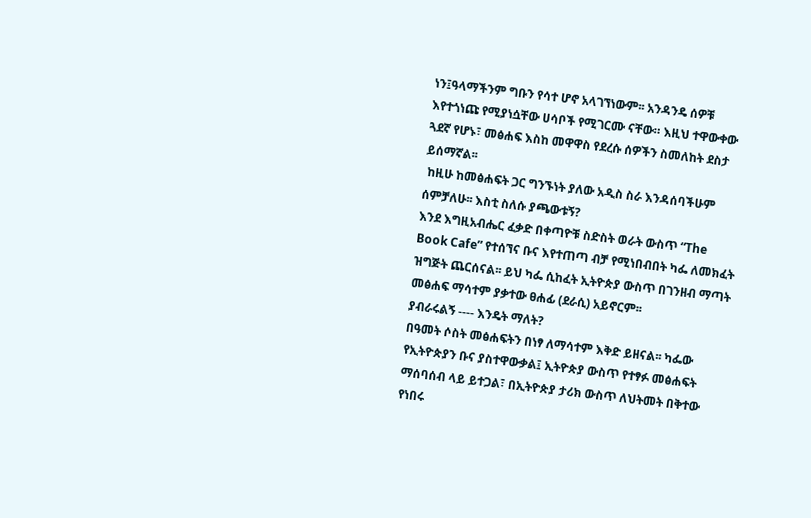ነን፤ዓላማችንም ግቡን የሳተ ሆኖ አላገኘነውም፡፡ አንዳንዴ ሰዎቹ እየተጎነጩ የሚያነሷቸው ሀሳቦች የሚገርሙ ናቸው። እዚህ ተዋውቀው ጓደኛ የሆኑ፣ መፅሐፍ እስከ መዋዋስ የደረሱ ሰዎችን ስመለከት ደስታ ይሰማኛል፡፡
 ከዚሁ ከመፅሐፍት ጋር ግንኙነት ያለው አዲስ ስራ እንዳሰባችሁም ሰምቻለሁ፡፡ እስቲ ስለሱ ያጫውቱኝ?
እንደ እግዚአብሔር ፈቃድ በቀጣዮቹ ስድስት ወራት ውስጥ “The Book Cafe” የተሰኘና ቡና እየተጠጣ ብቻ የሚነበብበት ካፌ ለመክፈት ዝግጅት ጨርሰናል፡፡ ይህ ካፌ ሲከፈት ኢትዮጵያ ውስጥ በገንዘብ ማጣት መፅሐፍ ማሳተም ያቃተው ፀሐፊ (ደራሲ) አይኖርም፡፡
ያብራሩልኝ ---- እንዴት ማለት?
በዓመት ሶስት መፅሐፍትን በነፃ ለማሳተም እቅድ ይዘናል፡፡ ካፌው የኢትዮጵያን ቡና ያስተዋውቃል፤ ኢትዮጵያ ውስጥ የተፃፉ መፅሐፍት ማሰባሰብ ላይ ይተጋል፣ በኢትዮጵያ ታሪክ ውስጥ ለህትመት በቅተው የነበሩ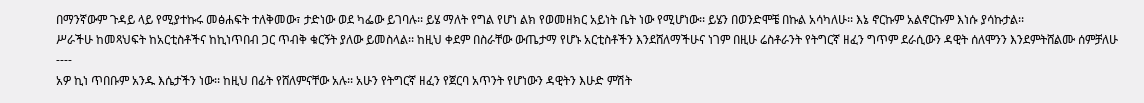በማንኛውም ጉዳይ ላይ የሚያተኩሩ መፅሐፍት ተለቅመው፣ ታድነው ወደ ካፌው ይገባሉ፡፡ ይሄ ማለት የግል የሆነ ልክ የወመዘክር አይነት ቤት ነው የሚሆነው፡፡ ይሄን በወንድሞቼ በኩል አሳካለሁ፡፡ እኔ ኖርኩም አልኖርኩም እነሱ ያሳኩታል፡፡
ሥራችሁ ከመጻህፍት ከአርቲስቶችና ከኪነጥበብ ጋር ጥብቅ ቁርኝት ያለው ይመስላል፡፡ ከዚህ ቀደም በስራቸው ውጤታማ የሆኑ አርቲስቶችን እንደሸለማችሁና ነገም በዚሁ ሬስቶራንት የትግርኛ ዘፈን ግጥም ደራሲውን ዳዊት ሰለሞንን እንደምትሸልሙ ሰምቻለሁ ----
አዎ ኪነ ጥበቡም አንዱ እሴታችን ነው፡፡ ከዚህ በፊት የሸለምናቸው አሉ፡፡ አሁን የትግርኛ ዘፈን የጀርባ አጥንት የሆነውን ዳዊትን እሁድ ምሽት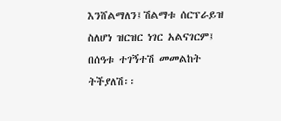እንሸልማለን፤ሽልማቱ ሰርፕራይዝ ስለሆነ ዝርዝር ነገር አልናገርም፤ በሰዓቱ ተገኝተሽ መመልከት ትችያለሽ፡፡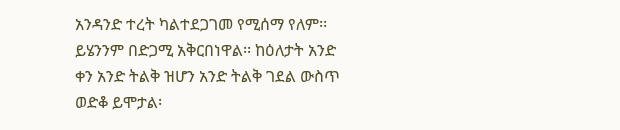አንዳንድ ተረት ካልተደጋገመ የሚሰማ የለም፡፡ ይሄንንም በድጋሚ አቅርበነዋል፡፡ ከዕለታት አንድ ቀን አንድ ትልቅ ዝሆን አንድ ትልቅ ገደል ውስጥ ወድቆ ይሞታል፡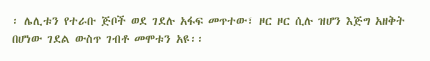፡ ሌሊቱን የተራቡ ጅቦች ወደ ገደሉ አፋፍ መጥተው፣ ዞር ዞር ሲሉ ዝሆን እጅግ አዘቅት በሆነው ገደል ውስጥ ገብቶ መሞቱን አዩ፡፡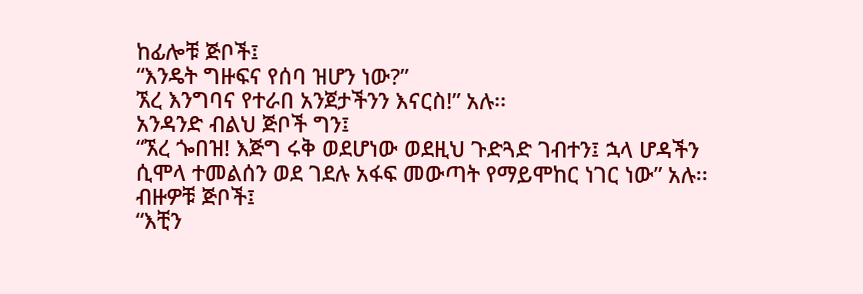ከፊሎቹ ጅቦች፤
“እንዴት ግዙፍና የሰባ ዝሆን ነው?”
ኧረ እንግባና የተራበ አንጀታችንን እናርስ!” አሉ፡፡
አንዳንድ ብልህ ጅቦች ግን፤
“ኧረ ጐበዝ! እጅግ ሩቅ ወደሆነው ወደዚህ ጉድጓድ ገብተን፤ ኋላ ሆዳችን ሲሞላ ተመልሰን ወደ ገደሉ አፋፍ መውጣት የማይሞከር ነገር ነው” አሉ፡፡
ብዙዎቹ ጅቦች፤
“እቺን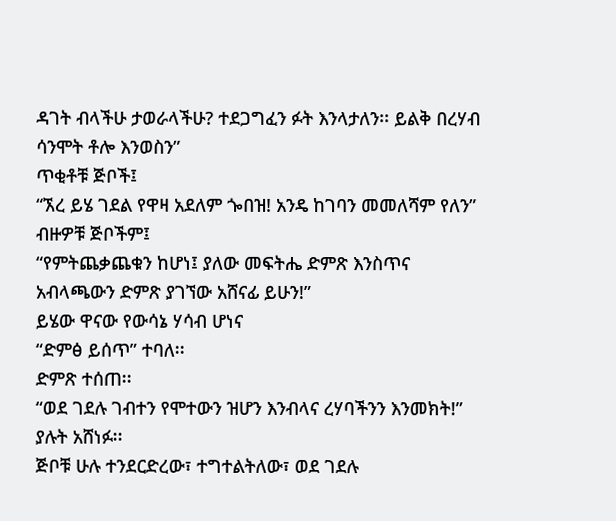ዳገት ብላችሁ ታወራላችሁ? ተደጋግፈን ፉት እንላታለን፡፡ ይልቅ በረሃብ ሳንሞት ቶሎ እንወስን”
ጥቂቶቹ ጅቦች፤
“ኧረ ይሄ ገደል የዋዛ አደለም ጐበዝ! አንዴ ከገባን መመለሻም የለን”
ብዙዎቹ ጅቦችም፤
“የምትጨቃጨቁን ከሆነ፤ ያለው መፍትሔ ድምጽ እንስጥና አብላጫውን ድምጽ ያገኘው አሸናፊ ይሁን!”
ይሄው ዋናው የውሳኔ ሃሳብ ሆነና
“ድምፅ ይሰጥ” ተባለ፡፡
ድምጽ ተሰጠ፡፡
“ወደ ገደሉ ገብተን የሞተውን ዝሆን እንብላና ረሃባችንን እንመክት!” ያሉት አሸነፉ፡፡
ጅቦቹ ሁሉ ተንደርድረው፣ ተግተልትለው፣ ወደ ገደሉ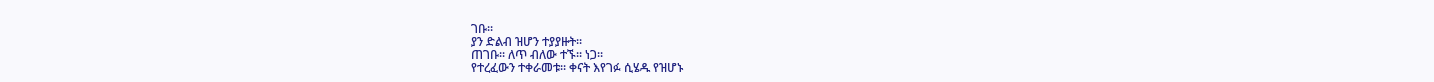ገቡ፡፡
ያን ድልብ ዝሆን ተያያዙት፡፡
ጠገቡ፡፡ ለጥ ብለው ተኙ፡፡ ነጋ፡፡
የተረፈውን ተቀራመቱ፡፡ ቀናት እየገፉ ሲሄዱ የዝሆኑ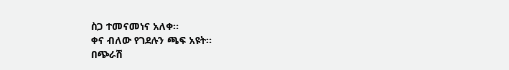ስጋ ተመናመነና አለቀ፡፡
ቀና ብለው የገደሉን ጫፍ አዩት፡፡
በጭራሽ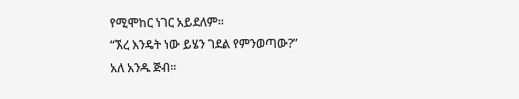የሚሞከር ነገር አይደለም፡፡
“ኧረ እንዴት ነው ይሄን ገደል የምንወጣው?”  አለ አንዱ ጅብ፡፡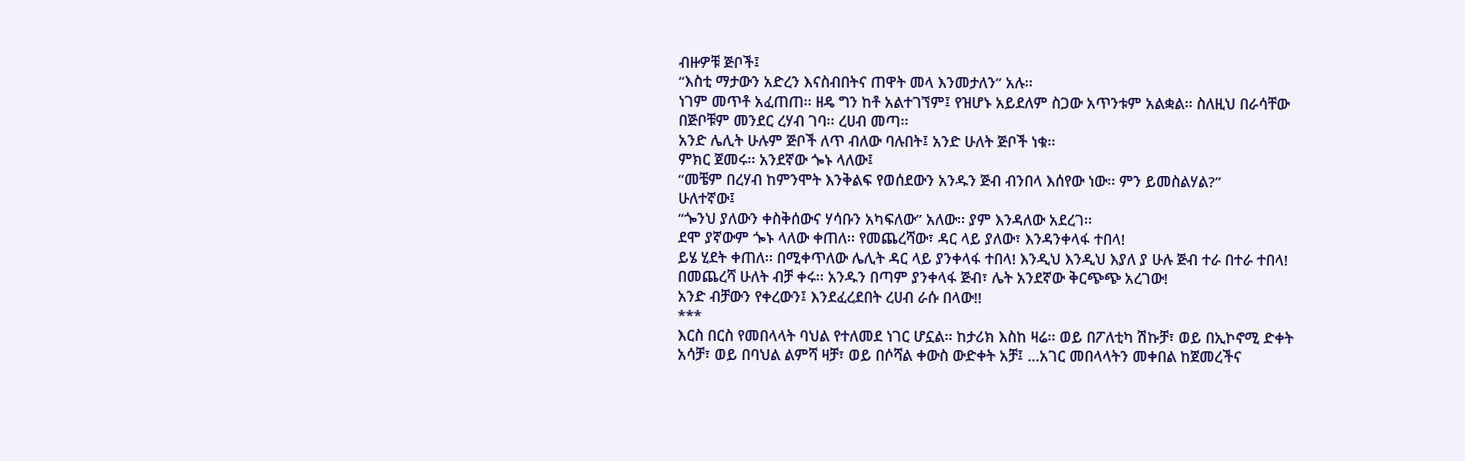ብዙዎቹ ጅቦች፤
“እስቲ ማታውን አድረን እናስብበትና ጠዋት መላ እንመታለን” አሉ፡፡
ነገም መጥቶ አፈጠጠ፡፡ ዘዴ ግን ከቶ አልተገኘም፤ የዝሆኑ አይደለም ስጋው አጥንቱም አልቋል፡፡ ስለዚህ በራሳቸው በጅቦቹም መንደር ረሃብ ገባ፡፡ ረሀብ መጣ፡፡
አንድ ሌሊት ሁሉም ጅቦች ለጥ ብለው ባሉበት፤ አንድ ሁለት ጅቦች ነቁ፡፡
ምክር ጀመሩ፡፡ አንደኛው ጐኑ ላለው፤
“መቼም በረሃብ ከምንሞት እንቅልፍ የወሰደውን አንዱን ጅብ ብንበላ እሰየው ነው፡፡ ምን ይመስልሃል?”
ሁለተኛው፤
“ጐንህ ያለውን ቀስቅሰውና ሃሳቡን አካፍለው” አለው፡፡ ያም እንዳለው አደረገ፡፡
ደሞ ያኛውም ጐኑ ላለው ቀጠለ፡፡ የመጨረሻው፣ ዳር ላይ ያለው፣ እንዳንቀላፋ ተበላ!
ይሄ ሂደት ቀጠለ፡፡ በሚቀጥለው ሌሊት ዳር ላይ ያንቀላፋ ተበላ! እንዲህ እንዲህ እያለ ያ ሁሉ ጅብ ተራ በተራ ተበላ! በመጨረሻ ሁለት ብቻ ቀሩ፡፡ አንዱን በጣም ያንቀላፋ ጅብ፣ ሌት አንደኛው ቅርጭጭ አረገው!
አንድ ብቻውን የቀረውን፤ እንደፈረደበት ረሀብ ራሱ በላው!!
***
እርስ በርስ የመበላላት ባህል የተለመደ ነገር ሆኗል፡፡ ከታሪክ እስከ ዛሬ፡፡ ወይ በፖለቲካ ሽኩቻ፣ ወይ በኢኮኖሚ ድቀት አሳቻ፣ ወይ በባህል ልምሻ ዛቻ፣ ወይ በሶሻል ቀውስ ውድቀት አቻ፤ …አገር መበላላትን መቀበል ከጀመረችና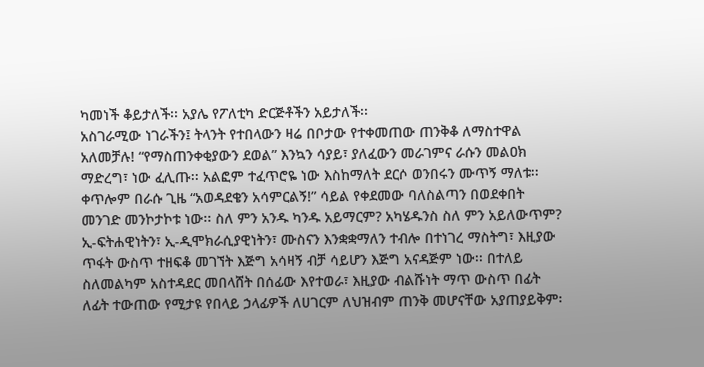ካመነች ቆይታለች፡፡ አያሌ የፖለቲካ ድርጅቶችን አይታለች፡፡
አስገራሚው ነገራችን፤ ትላንት የተበላውን ዛሬ በቦታው የተቀመጠው ጠንቅቆ ለማስተዋል አለመቻሉ! “የማስጠንቀቂያውን ደወል” እንኳን ሳያይ፣ ያለፈውን መራገምና ራሱን መልዐክ ማድረግ፣ ነው ፈሊጡ፡፡ አልፎም ተፈጥሮዬ ነው እስከማለት ደርሶ ወንበሩን ሙጥኝ ማለቱ፡፡ ቀጥሎም በራሱ ጊዜ “አወዳደቄን አሳምርልኝ!” ሳይል የቀደመው ባለስልጣን በወደቀበት መንገድ መንኮታኮቱ ነው፡፡ ስለ ምን አንዱ ካንዱ አይማርም? አካሄዱንስ ስለ ምን አይለውጥም? ኢ-ፍትሐዊነትን፣ ኢ-ዲሞክራሲያዊነትን፣ ሙስናን እንቋቋማለን ተብሎ በተነገረ ማስትግ፣ እዚያው ጥፋት ውስጥ ተዘፍቆ መገኘት እጅግ አሳዛኝ ብቻ ሳይሆን እጅግ አናዳጅም ነው፡፡ በተለይ ስለመልካም አስተዳደር መበላሸት በሰፊው እየተወራ፣ እዚያው ብልሹነት ማጥ ውስጥ በፊት ለፊት ተውጠው የሚታዩ የበላይ ኃላፊዎች ለሀገርም ለህዝብም ጠንቅ መሆናቸው አያጠያይቅም፡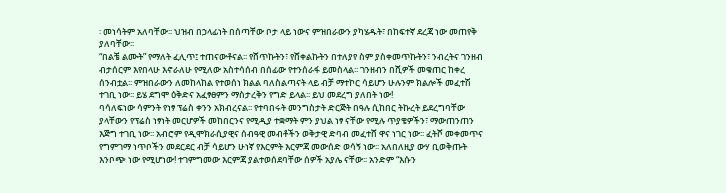፡ መነሳትም አለባቸው፡፡ ህዝብ በኃላፊነት በሰጣቸው ቦታ ላይ ነውና ምዝበራውን ያካሄዱት፣ በከፍተኛ ደረጃ ነው መጠየቅ ያለባቸው፡፡
“በልቼ ልሙት” የማለት ፈሊጥ፤ ተጠናውቶናል፡፡ የሸጥኩትን፣ የሸቀልኩትን በተለያየ ስም ያስቀመጥኩትን፣ ንብረትና ገንዘብ ብታሰርም እየበላሁ እኖራለሁ የሚለው አስተሳሰብ በሰፊው የተንሰራፋ ይመስላል፡፡ ገንዘብን በሺዎች መቁጠር ከቀረ ሰንብቷል፡፡ ምዝበራውን ለመከላከል የተወሰነ ክልል ባለስልጣናት ላይ ብቻ ማተኮር ሳይሆን ሁሉንም ክልሎች መፈተሽ ተገቢ ነው፡፡ ይሄ ደግሞ ዕቅድና አፈፃፀምን ማስታረቅን የግድ ይላል፡፡ ይህ መደረግ ያለበት ነው!
ባሳለፍነው ሳምንት የነፃ ፕሬስ ቀንን አክብረናል፡፡ የተባበሩት መንግስታት ድርጅት በዓሉ ሲከበር ትኩረት ይደረግባቸው ያላቸውን የፕሬስ ነፃነት መርሆዎች መከበርንና የሚዲያ ተቋማት ምን ያህል ነፃ ናቸው የሚሉ ጥያቄዎችን፣ ማውጠንጠን እጅግ ተገቢ ነው፡፡ አብሮም የዲሞክራሲያዊና ሰብዓዊ መብቶችን ወቅታዊ ድባብ መፈተሸ ዋና ነገር ነው፡፡ ፈትሾ መቀመጥና የግምገማ ነጥቦችን መደርደር ብቻ ሳይሆን ሁነኛ የእርምት እርምጃ መውሰድ ወሳኝ ነው፡፡ አለበለዚያ ውሃ ቢወቅጡት እንቦጭ ነው የሚሆነው! ተገምግመው እርምጃ ያልተወሰደባቸው ሰዎች አያሌ ናቸው፡፡ አንድም “እሱን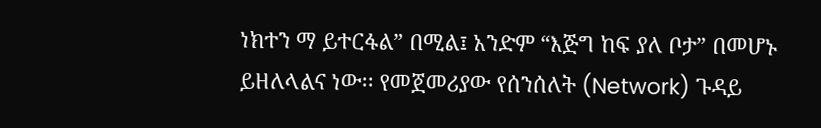ነክተን ማ ይተርፋል” በሚል፤ አንድም “እጅግ ከፍ ያለ ቦታ” በመሆኑ ይዘለላልና ነው፡፡ የመጀመሪያው የሰንሰለት (Network) ጉዳይ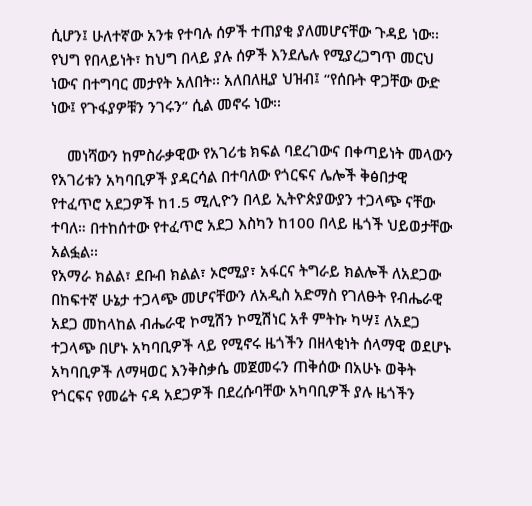ሲሆን፤ ሁለተኛው አንቱ የተባሉ ሰዎች ተጠያቂ ያለመሆናቸው ጉዳይ ነው፡፡ የህግ የበላይነት፣ ከህግ በላይ ያሉ ሰዎች እንደሌሉ የሚያረጋግጥ መርህ ነውና በተግባር መታየት አለበት፡፡ አለበለዚያ ህዝብ፤ “የሰቡት ዋጋቸው ውድ ነው፤ የጉፋያዎቹን ንገሩን” ሲል መኖሩ ነው፡፡

    መነሻውን ከምስራቃዊው የአገሪቴ ክፍል ባደረገውና በቀጣይነት መላውን የአገሪቱን አካባቢዎች ያዳርሳል በተባለው የጎርፍና ሌሎች ቅፅበታዊ የተፈጥሮ አደጋዎች ከ1.5 ሚሊዮን በላይ ኢትዮጵያውያን ተጋላጭ ናቸው ተባለ። በተከሰተው የተፈጥሮ አደጋ እስካን ከ100 በላይ ዜጎች ህይወታቸው አልፏል፡፡
የአማራ ክልል፣ ደቡብ ክልል፣ ኦሮሚያ፣ አፋርና ትግራይ ክልሎች ለአደጋው በከፍተኛ ሁኔታ ተጋላጭ መሆናቸውን ለአዲስ አድማስ የገለፁት የብሔራዊ አደጋ መከላከል ብሔራዊ ኮሚሽን ኮሚሽነር አቶ ምትኩ ካሣ፤ ለአደጋ ተጋላጭ በሆኑ አካባቢዎች ላይ የሚኖሩ ዜጎችን በዘላቂነት ሰላማዊ ወደሆኑ አካባቢዎች ለማዛወር እንቅስቃሴ መጀመሩን ጠቅሰው በአሁኑ ወቅት የጎርፍና የመሬት ናዳ አደጋዎች በደረሱባቸው አካባቢዎች ያሉ ዜጎችን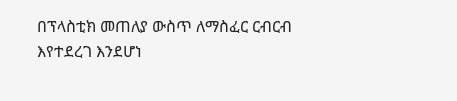በፕላስቲክ መጠለያ ውስጥ ለማስፈር ርብርብ እየተደረገ እንደሆነ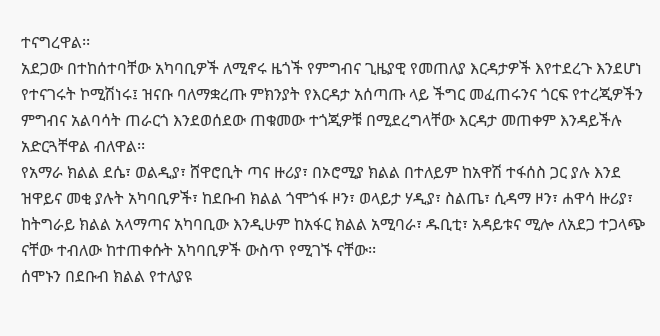ተናግረዋል፡፡
አደጋው በተከሰተባቸው አካባቢዎች ለሚኖሩ ዜጎች የምግብና ጊዜያዊ የመጠለያ እርዳታዎች እየተደረጉ እንደሆነ የተናገሩት ኮሚሽነሩ፤ ዝናቡ ባለማቋረጡ ምክንያት የእርዳታ አሰጣጡ ላይ ችግር መፈጠሩንና ጎርፍ የተረጂዎችን ምግብና አልባሳት ጠራርጎ እንደወሰደው ጠቁመው ተጎጂዎቹ በሚደረግላቸው እርዳታ መጠቀም እንዳይችሉ አድርጓቸዋል ብለዋል፡፡
የአማራ ክልል ደሴ፣ ወልዲያ፣ ሸዋሮቢት ጣና ዙሪያ፣ በኦሮሚያ ክልል በተለይም ከአዋሽ ተፋሰስ ጋር ያሉ እንደ ዝዋይና መቂ ያሉት አካባቢዎች፣ ከደቡብ ክልል ጎሞጎፋ ዞን፣ ወላይታ ሃዲያ፣ ስልጤ፣ ሲዳማ ዞን፣ ሐዋሳ ዙሪያ፣ ከትግራይ ክልል አላማጣና አካባቢው እንዲሁም ከአፋር ክልል አሚባራ፣ ዱቢቲ፣ አዳይቱና ሚሎ ለአደጋ ተጋላጭ ናቸው ተብለው ከተጠቀሱት አካባቢዎች ውስጥ የሚገኙ ናቸው፡፡
ሰሞኑን በደቡብ ክልል የተለያዩ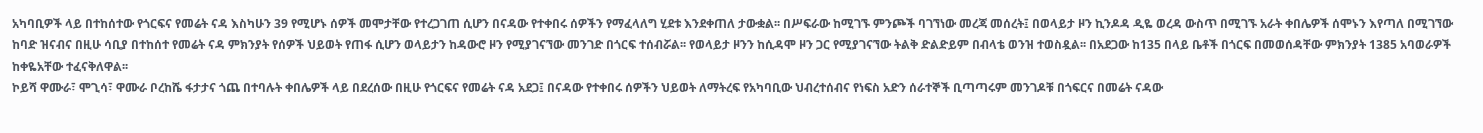አካባቢዎች ላይ በተከሰተው የጎርፍና የመሬት ናዳ እስካሁን 39 የሚሆኑ ሰዎች መሞታቸው የተረጋገጠ ሲሆን በናዳው የተቀበሩ ሰዎችን የማፈላለግ ሂደቱ እንደቀጠለ ታውቋል፡፡ በሥፍራው ከሚገኙ ምንጮች ባገኘነው መረጃ መሰረት፤ በወላይታ ዞን ኪንዶዳ ዲዬ ወረዳ ውስጥ በሚገኙ አራት ቀበሌዎች ሰሞኑን እየጣለ በሚገኘው ከባድ ዝናብና በዚሁ ሳቢያ በተከሰተ የመሬት ናዳ ምክንያት የሰዎች ህይወት የጠፋ ሲሆን ወላይታን ከዳውሮ ዞን የሚያገናኘው መንገድ በጎርፍ ተሰብሯል፡፡ የወላይታ ዞንን ከሲዳሞ ዞን ጋር የሚያገናኘው ትልቅ ድልድይም በብላቴ ወንዝ ተወስዷል፡፡ በአደጋው ከ135 በላይ ቤቶች በጎርፍ በመወሰዳቸው ምክንያት 1385 አባወራዎች ከቀዬአቸው ተፈናቅለዋል፡፡
ኮይሻ ዋሙራ፣ ሞጊሳ፣ ዋሙራ ቦረከሼ ፋታታና ጎጨ በተባሉት ቀበሌዎች ላይ በደረሰው በዚሁ የጎርፍና የመሬት ናዳ አደጋ፤ በናዳው የተቀበሩ ሰዎችን ህይወት ለማትረፍ የአካባቢው ህብረተሰብና የነፍስ አድን ሰራተኞች ቢጣጣሩም መንገዶቹ በጎፍርና በመሬት ናዳው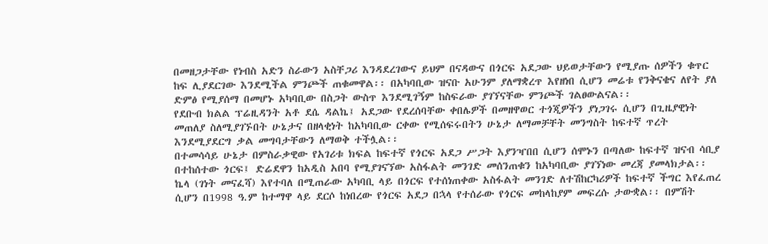በመዘጋታቸው የነብስ አድን ስራውን አስቸጋሪ እንዳደረገውና ይህም በናዳውና በጎርፍ አደጋው ህይወታቸውን የሚያጡ ሰዎችን ቁጥር ከፍ ሊያደርገው እንደሚችል ምንጮች ጠቁመዋል፡፡ በአካባቢው ዝናቡ አሁንም ያለማቋረጥ እየዘነበ ሲሆን መሬቱ የንቅናቄና ለየት ያለ ድምፅ የሚያሰማ በመሆኑ አካባቢው በስጋት ውስጥ እንደሚገኝም ከስፍራው ያገኘናቸው ምንጮች ገልፀውልናል፡፡
የደቡብ ክልል ፕሬዚዳንት አቶ ደሴ ዳልኬ፤ አደጋው የደረሰባቸው ቀበሌዎች በመዘዋወር ተጎጂዎችን ያነጋገሩ ሲሆን በጊዜያዊነት መጠለያ ስለሚያገኙበት ሁኔታና በዘላቂነት ከአካባቢው ርቀው የሚሰፍሩበትን ሁኔታ ለማመቻቸት መንግስት ከፍተኛ ጥረት እንደሚያደርግ ቃል መግባታቸውን ለማወቅ ተችሏል፡፡
በተመሳሳይ ሁኔታ በምስራቃዊው የአገሪቱ ክፍል ከፍተኛ የጎርፍ አደጋ ሥጋት እያንዣበበ ሲሆን ሰሞኑን በጣለው ከፍተኛ ዝናብ ሳቢያ በተከሰተው ጎርፍ፤ ድሬደዋን ከአዲስ አበባ የሚያገናኘው አስፋልት መንገድ መሰንጠቁን ከአካባቢው ያገኘነው መረጃ ያመላክታል፡፡ ኬላ (ገነት መናፈሻ) እየተባለ በሚጠራው አካባቢ ላይ በጎርፍ የተሰነጠቀው አስፋልት መንገድ ለተሽከርካሪዎች ከፍተኛ ችግር እየፈጠረ ሲሆን በ1998 ዓ.ም ከተማዋ ላይ ደርሶ ከነበረው የጎርፍ አደጋ በኋላ የተሰራው የጎርፍ መከላከያም መፍረሱ ታውቋል፡፡ በምሽት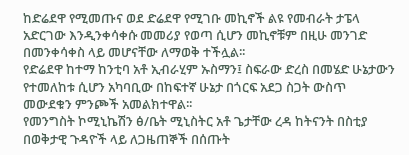ከድሬደዋ የሚመጡና ወደ ድሬደዋ የሚገቡ መኪኖች ልዩ የመብራት ታፔላ አድርገው እንዲንቀሳቀሱ መመሪያ የወጣ ሲሆን መኪኖቹም በዚሁ መንገድ በመንቀሳቀስ ላይ መሆናቸው ለማወቅ ተችሏል፡፡
የድሬደዋ ከተማ ከንቲባ አቶ ኢብራሂም ኡስማን፤ ስፍራው ድረስ በመሄድ ሁኔታውን የተመለከቱ ሲሆን አካባቢው በከፍተኛ ሁኔታ በጎርፍ አደጋ ስጋት ውስጥ መውደቁን ምንጮች አመልክተዋል፡፡
የመንግስት ኮሚኒኬሽን ፅ/ቤት ሚኒስትር አቶ ጌታቸው ረዳ ከትናንት በስቲያ በወቅታዊ ጉዳዮች ላይ ለጋዜጠኞች በሰጡት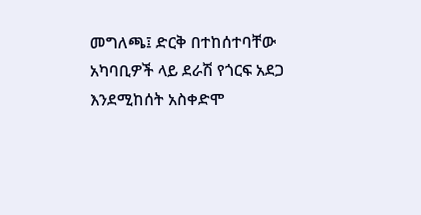መግለጫ፤ ድርቅ በተከሰተባቸው አካባቢዎች ላይ ደራሽ የጎርፍ አደጋ እንደሚከሰት አስቀድሞ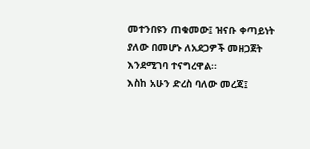መተንበዩን ጠቁመው፤ ዝናቡ ቀጣይነት ያለው በመሆኑ ለአደጋዎች መዘጋጀት እንደሚገባ ተናግረዋል፡፡
እስከ አሁን ድረስ ባለው መረጃ፤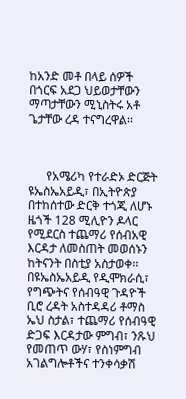ከአንድ መቶ በላይ ሰዎች በጎርፍ አደጋ ህይወታቸውን ማጣታቸውን ሚኒስትሩ አቶ ጌታቸው ረዳ ተናግረዋል፡፡



      የአሜሪካ የተራድኦ ድርጅት ዩኤስኤአይዲ፣ በኢትዮጵያ በተከሰተው ድርቅ ተጎጂ ለሆኑ ዜጎች 128 ሚሊዮን ዶላር የሚደርስ ተጨማሪ የሰብአዊ እርዳታ ለመስጠት መወሰኑን ከትናንት በስቲያ አስታወቀ፡፡
በዩኤስኤአይዲ የዲሞክራሲ፣ የግጭትና የሰብዓዊ ጉዳዮች ቢሮ ረዳት አስተዳዳሪ ቶማስ ኤህ ስታል፣ ተጨማሪ የሰብዓዊ ድጋፍ እርዳታው ምግብ፣ ንጹህ የመጠጥ ውሃ፣ የስነምግብ አገልግሎቶችና ተንቀሳቃሽ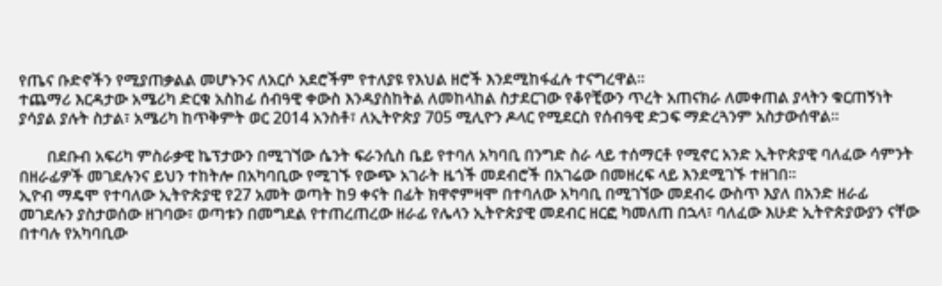የጤና ቡድኖችን የሚያጠቃልል መሆኑንና ለአርሶ አደሮችም የተለያዩ የእህል ዘሮች እንደሚከፋፈሉ ተናግረዋል፡፡
ተጨማሪ እርዳታው አሜሪካ ድርቁ አስከፊ ሰብዓዊ ቀውስ እንዳያስከትል ለመከላከል ስታደርገው የቆየቺውን ጥረት አጠናክራ ለመቀጠል ያላትን ቁርጠኝነት ያሳያል ያሉት ስታል፣ አሜሪካ ከጥቅምት ወር 2014 አንስቶ፣ ለኢትዮጵያ 705 ሚሊዮን ዶላር የሚደርስ የሰብዓዊ ድጋፍ ማድረጓንም አስታውሰዋል፡፡

       በደቡብ አፍሪካ ምስራቃዊ ኬፕታውን በሚገኘው ሴንት ፍራንሲስ ቤይ የተባለ አካባቢ በንግድ ስራ ላይ ተሰማርቶ የሚኖር አንድ ኢትዮጵያዊ ባለፈው ሳምንት በዘራፊዎች መገደሉንና ይህን ተከትሎ በአካባቢው የሚገኙ የውጭ አገራት ዜጎች መደብሮች በአገሬው በመዘረፍ ላይ እንደሚገኙ ተዘገበ፡፡
ኢዮብ ማዴሞ የተባለው ኢትዮጵያዊ የ27 አመት ወጣት ከ9 ቀናት በፊት ክዋኖምዛሞ በተባለው አካባቢ በሚገኘው መደብሩ ውስጥ እያለ በአንድ ዘራፊ መገደሉን ያስታወሰው ዘገባው፣ ወጣቱን በመግደል የተጠረጠረው ዘራፊ የሌላን ኢትዮጵያዊ መደብር ዘርፎ ካመለጠ በኋላ፣ ባለፈው እሁድ ኢትዮጵያውያን ናቸው በተባሉ የአካባቢው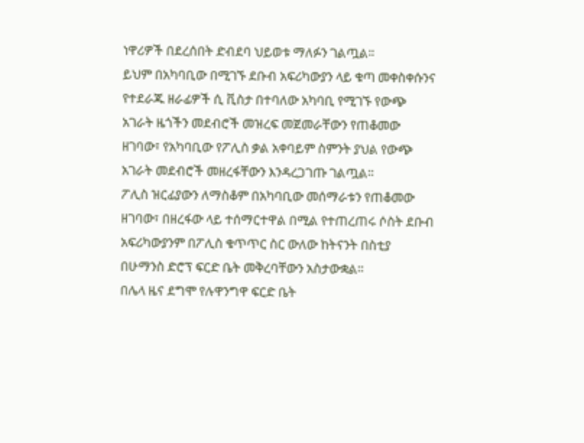ነዋሪዎች በደረሰበት ድብደባ ህይወቱ ማለፉን ገልጧል፡፡
ይህም በአካባቢው በሚገኙ ደቡብ አፍሪካውያን ላይ ቁጣ መቀስቀሱንና የተደራጁ ዘራፊዎች ሲ ቪስታ በተባለው አካባቢ የሚገኙ የውጭ አገራት ዜጎችን መደብሮች መዝረፍ መጀመራቸውን የጠቆመው ዘገባው፣ የአካባቢው የፖሊስ ቃል አቀባይም ስምንት ያህል የውጭ አገራት መደብሮች መዘረፋቸውን እንዳረጋገጡ ገልጧል፡፡
ፖሊስ ዝርፊያውን ለማስቆም በአካባቢው መሰማራቱን የጠቆመው ዘገባው፣ በዘረፋው ላይ ተሰማርተዋል በሚል የተጠረጠሩ ሶስት ደቡብ አፍሪካውያንም በፖሊስ ቁጥጥር ስር ውለው ከትናንት በስቲያ በሁማንስ ድሮፕ ፍርድ ቤት መቅረባቸውን አስታውቋል፡፡
በሌላ ዜና ደግሞ የሉዋንግዋ ፍርድ ቤት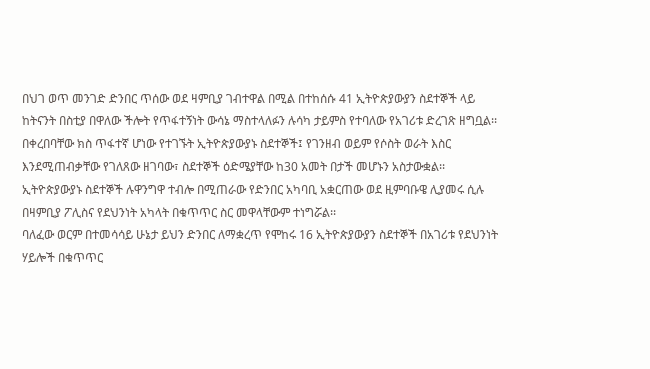በህገ ወጥ መንገድ ድንበር ጥሰው ወደ ዛምቢያ ገብተዋል በሚል በተከሰሱ 41 ኢትዮጵያውያን ስደተኞች ላይ ከትናንት በስቲያ በዋለው ችሎት የጥፋተኝነት ውሳኔ ማስተላለፉን ሉሳካ ታይምስ የተባለው የአገሪቱ ድረገጽ ዘግቧል፡፡ በቀረበባቸው ክስ ጥፋተኛ ሆነው የተገኙት ኢትዮጵያውያኑ ስደተኞች፤ የገንዘብ ወይም የሶስት ወራት እስር እንደሚጠብቃቸው የገለጸው ዘገባው፣ ስደተኞች ዕድሜያቸው ከ30 አመት በታች መሆኑን አስታውቋል፡፡ ኢትዮጵያውያኑ ስደተኞች ሉዋንግዋ ተብሎ በሚጠራው የድንበር አካባቢ አቋርጠው ወደ ዚምባቡዌ ሊያመሩ ሲሉ በዛምቢያ ፖሊስና የደህንነት አካላት በቁጥጥር ስር መዋላቸውም ተነግሯል፡፡
ባለፈው ወርም በተመሳሳይ ሁኔታ ይህን ድንበር ለማቋረጥ የሞከሩ 16 ኢትዮጵያውያን ስደተኞች በአገሪቱ የደህንነት ሃይሎች በቁጥጥር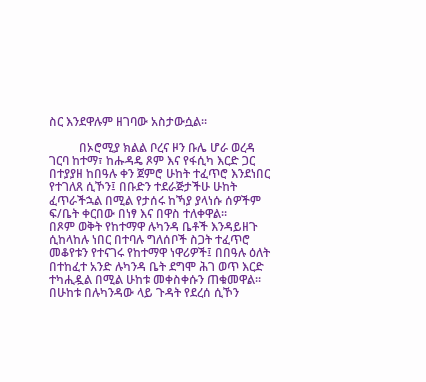ስር እንደዋሉም ዘገባው አስታውሷል፡፡

          በኦሮሚያ ክልል ቦረና ዞን ቡሌ ሆራ ወረዳ ገርባ ከተማ፣ ከሑዳዴ ጾም እና የፋሲካ እርድ ጋር በተያያዘ ከበዓሉ ቀን ጀምሮ ሁከት ተፈጥሮ እንደነበር የተገለጸ ሲኾን፤ በቡድን ተደራጅታችሁ ሁከት ፈጥራችኋል በሚል የታሰሩ ከኻያ ያላነሱ ሰዎችም ፍ/ቤት ቀርበው በነፃ እና በዋስ ተለቀዋል፡፡
በጾም ወቅት የከተማዋ ሉካንዳ ቤቶች እንዳይዘጉ ሲከላከሉ ነበር በተባሉ ግለሰቦች ስጋት ተፈጥሮ መቆየቱን የተናገሩ የከተማዋ ነዋሪዎች፤ በበዓሉ ዕለት በተከፈተ አንድ ሉካንዳ ቤት ደግሞ ሕገ ወጥ እርድ ተካሒዷል በሚል ሁከቱ መቀስቀሱን ጠቁመዋል፡፡
በሁከቱ በሉካንዳው ላይ ጉዳት የደረሰ ሲኾን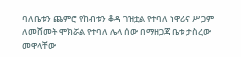ባለቤቱን ጨምሮ የከብቱን ቆዳ ገዝቷል የተባለ ነዋሪና ሥጋም ለመሸመት ሞክሯል የተባለ ሌላ ሰው በማዘጋጃ ቤቱ ታስረው መዋላቸው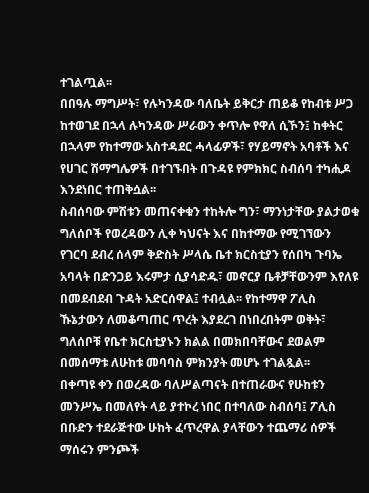ተገልጧል፡፡
በበዓሉ ማግሥት፣ የሉካንዳው ባለቤት ይቅርታ ጠይቆ የከብቱ ሥጋ ከተወገደ በኋላ ሉካንዳው ሥራውን ቀጥሎ የዋለ ሲኾን፤ ከቀትር በኋላም የከተማው አስተዳደር ሓላፊዎች፣ የሃይማኖት አባቶች እና የሀገር ሽማግሌዎች በተገኙበት በጉዳዩ የምክክር ስብሰባ ተካሒዶ እንደነበር ተጠቅሷል፡፡
ስብሰባው ምሽቱን መጠናቀቁን ተከትሎ ግን፣ ማንነታቸው ያልታወቁ ግለሰቦች የወረዳውን ሊቀ ካህናት እና በከተማው የሚገኘውን የገርባ ደብረ ሰላም ቅድስት ሥላሴ ቤተ ክርስቲያን የሰበካ ጉባኤ አባላት በድንጋይ እሩምታ ሲያሳድዱ፣ መኖርያ ቤቶቻቸውንም እየለዩ በመደብደብ ጉዳት አድርሰዋል፤ ተብሏል፡፡ የከተማዋ ፖሊስ ኹኔታውን ለመቆጣጠር ጥረት እያደረገ በነበረበትም ወቅት፣ ግለሰቦቹ የቤተ ክርስቲያኑን ክልል በመክበባቸውና ደወልም በመሰማቱ ለሁከቱ መባባስ ምክንያት መሆኑ ተገልጿል፡፡
በቀጣዩ ቀን በወረዳው ባለሥልጣናት በተጠራውና የሁከቱን መንሥኤ በመለየት ላይ ያተኮረ ነበር በተባለው ስብሰባ፤ ፖሊስ በቡድን ተደራጅተው ሁከት ፈጥረዋል ያላቸውን ተጨማሪ ሰዎች ማሰሩን ምንጮች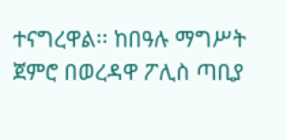ተናግረዋል፡፡ ከበዓሉ ማግሥት ጀምሮ በወረዳዋ ፖሊስ ጣቢያ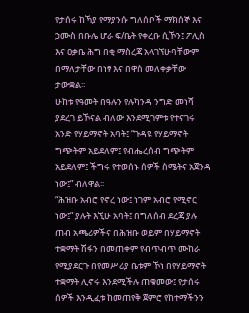የታሰሩ ከኻያ የማያንሱ ግለሰቦች ማክሰኞ እና ኃሙስ በቡሌ ሆራ ፍ/ቤት የቀረቡ ሲኾን፤ ፖሊስ እና ዐቃቤ ሕግ በቂ ማስረጃ አላገኘሁባቸውም በማለታቸው በነፃ እና በዋስ መለቀቃቸው ታውቋል፡፡
ሁከቱ የዓመት በዓሉን የሉካንዳ ንግድ መነሻ ያደረገ ይኾናል ብለው እንደሚገምቱ የተናገሩ አንድ የሃይማኖት አባት፤ “ጉዳዩ የሃይማኖት ግጭትም አይደለም፤ የብሔረሰብ ግጭትም አይደለም፤ ችግሩ የተወሰኑ ሰዎች ስሜትና አጀንዳ ነው፤” ብለዋል፡፡
“ሕዝቡ አብሮ የኖረ ነው፤ ነገም አብሮ የሚኖር ነው፤” ያሉት እኚሁ አባት፤ በግለሰብ ደረጃ ያሉ ጠብ አጫሪዎችና በሕዝቡ ወይም በሃይማኖት ተቋማት ሽፋን በመጠቀም የብጥብጥ ሙከራ የሚያደርጉ በየመሥሪያ ቤቱም ኾነ በየሃይማኖት ተቋማት ሊኖሩ እንደሚችሉ ጠቁመው፤ የታሰሩ ሰዎች እንዲፈቱ ከመጠየቅ ጀምሮ የከተማችንን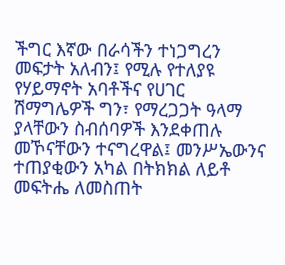ችግር እኛው በራሳችን ተነጋግረን መፍታት አለብን፤ የሚሉ የተለያዩ የሃይማኖት አባቶችና የሀገር ሽማግሌዎች ግን፣ የማረጋጋት ዓላማ ያላቸውን ስብሰባዎች እንደቀጠሉ መኾናቸውን ተናግረዋል፤ መንሥኤውንና ተጠያቂውን አካል በትክክል ለይቶ መፍትሔ ለመስጠት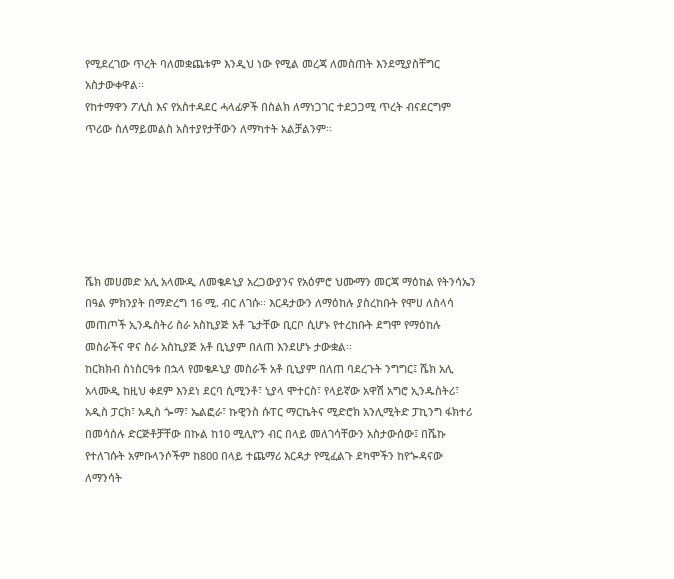የሚደረገው ጥረት ባለመቋጨቱም እንዲህ ነው የሚል መረጃ ለመስጠት እንደሚያስቸግር አስታውቀዋል፡፡
የከተማዋን ፖሊስ እና የአስተዳደር ሓላፊዎች በስልክ ለማነጋገር ተደጋጋሚ ጥረት ብናደርግም ጥሪው ስለማይመልስ አስተያየታቸውን ለማካተት አልቻልንም፡፡






ሼክ መሀመድ አሊ አላሙዲ ለመቄዶኒያ አረጋውያንና የአዕምሮ ህሙማን መርጃ ማዕከል የትንሳኤን በዓል ምክንያት በማድረግ 16 ሚ. ብር ለገሱ፡፡ እርዳታውን ለማዕከሉ ያስረከቡት የሞሀ ለስላሳ መጠጦች ኢንዱስትሪ ስራ አስኪያጅ አቶ ጌታቸው ቢርቦ ሲሆኑ የተረከቡት ደግሞ የማዕከሉ መስራችና ዋና ስራ አስኪያጅ አቶ ቢኒያም በለጠ እንደሆኑ ታውቋል፡፡
ከርክክብ ስነስርዓቱ በኋላ የመቄዶኒያ መስራች አቶ ቢኒያም በለጠ ባደረጉት ንግግር፤ ሼክ አሊ አላሙዲ ከዚህ ቀደም እንደነ ደርባ ሲሚንቶ፣ ኒያላ ሞተርስ፣ የላይኛው አዋሽ አግሮ ኢንዱስትሪ፣ አዲስ ፓርክ፣ አዲስ ጐማ፣ ኤልፎራ፣ ኩዊንስ ሱፐር ማርኬትና ሚድሮክ አንሊሚትድ ፓኪንግ ፋክተሪ በመሳሰሉ ድርጅቶቻቸው በኩል ከ10 ሚሊዮን ብር በላይ መለገሳቸውን አስታውሰው፤ በሼኩ የተለገሱት አምቡላንሶችም ከ800 በላይ ተጨማሪ እርዳታ የሚፈልጉ ደካሞችን ከየጐዳናው ለማንሳት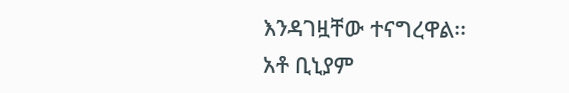እንዳገዟቸው ተናግረዋል፡፡
አቶ ቢኒያም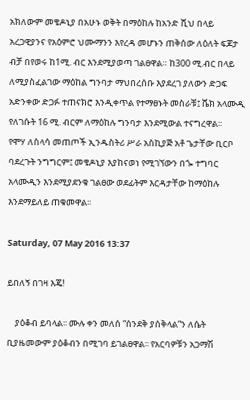አክለውም መቄዶኒያ በአሁኑ ወቅት በማዕከሉ ከአንድ ሺህ በላይ አረጋዊያንና የአዕምሮ ህሙማንን እየረዳ መሆኑን ጠቅሰው ለዕለት ፍጆታ ብቻ በየወሩ ከ1ሚ. ብር እንደሚያወጣ ገልፀዋል። ከ300 ሚ.ብር በላይ ለሚያስፈልገው ማዕከል ግንባታ ማህበረሰቡ እያደረገ ያለውን ድጋፍ አድንቀው ድጋፉ ተጠናክሮ እንዲቀጥል የተማፀኑት መስራቹ፤ ሼክ አላሙዲ የለገሱት 16 ሚ. ብርም ለማዕከሉ ግንባታ እንደሚውል ተናግረዋል፡፡
የሞሃ ለስላሳ መጠጦች ኢንዱስትሪ ሥራ አስኪያጅ አቶ ጌታቸው ቢርቦ ባደረጉት ንግግርም፤ መቄዶኒያ እያከናወነ የሚገኘውን በጐ ተግባር አላሙዲን እንደሚያደንቁ ገልፀው ወደፊትም እርዳታቸው ከማዕከሉ እንደማይለይ ጠቁመዋል፡፡

Saturday, 07 May 2016 13:37

ይበለኝ በገዛ እጄ!

    ያዕቆብ ይባላል፡፡ ሙሉ ቀን መለሰ “ሰንደቅ ያሰቅላል”ን ለሴት ቢያዜመውም ያዕቆብን በሚገባ ይገልፀዋል፡፡ የአርባዎቹን አጋማሽ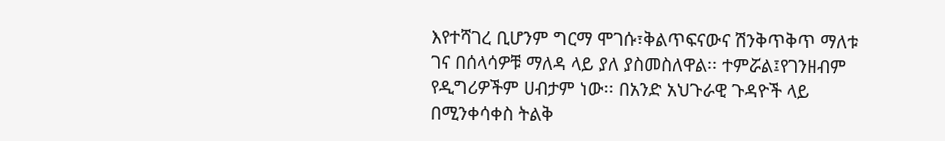እየተሻገረ ቢሆንም ግርማ ሞገሱ፣ቅልጥፍናውና ሽንቅጥቅጥ ማለቱ ገና በሰላሳዎቹ ማለዳ ላይ ያለ ያስመስለዋል፡፡ ተምሯል፤የገንዘብም የዲግሪዎችም ሀብታም ነው፡፡ በአንድ አህጉራዊ ጉዳዮች ላይ በሚንቀሳቀስ ትልቅ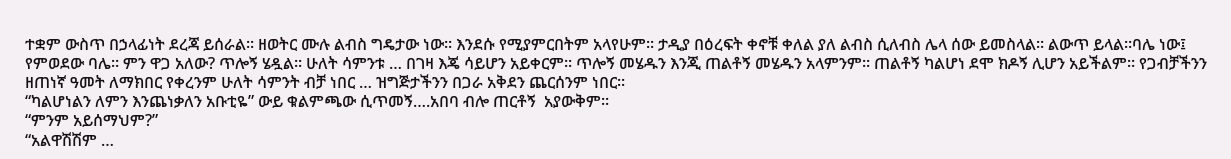ተቋም ውስጥ በኃላፊነት ደረጃ ይሰራል፡፡ ዘወትር ሙሉ ልብስ ግዴታው ነው፡፡ እንደሱ የሚያምርበትም አላየሁም፡፡ ታዲያ በዕረፍት ቀኖቹ ቀለል ያለ ልብስ ሲለብስ ሌላ ሰው ይመስላል፡፡ ልውጥ ይላል፡፡ባሌ ነው፤ የምወደው ባሌ፡፡ ምን ዋጋ አለው? ጥሎኝ ሄዷል፡፡ ሁለት ሳምንቱ … በገዛ እጄ ሳይሆን አይቀርም፡፡ ጥሎኝ መሄዱን እንጂ ጠልቶኝ መሄዱን አላምንም፡፡ ጠልቶኝ ካልሆነ ደሞ ክዶኝ ሊሆን አይችልም፡፡ የጋብቻችንን ዘጠነኛ ዓመት ለማክበር የቀረንም ሁለት ሳምንት ብቻ ነበር … ዝግጅታችንን በጋራ አቅደን ጨርሰንም ነበር፡፡
“ካልሆነልን ለምን እንጨነቃለን አቡቲዬ” ውይ ቁልምጫው ሲጥመኝ….አበባ ብሎ ጠርቶኝ  አያውቅም፡፡
“ምንም አይሰማህም?”
“አልዋሽሽም …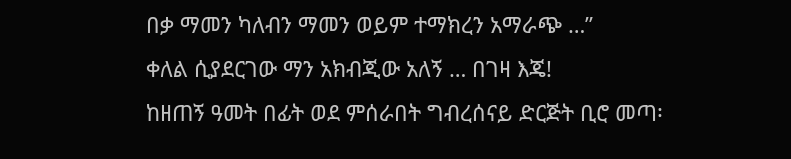በቃ ማመን ካለብን ማመን ወይም ተማክረን አማራጭ …”
ቀለል ሲያደርገው ማን አክብጂው አለኝ … በገዛ እጄ!
ከዘጠኝ ዓመት በፊት ወደ ምሰራበት ግብረሰናይ ድርጅት ቢሮ መጣ፡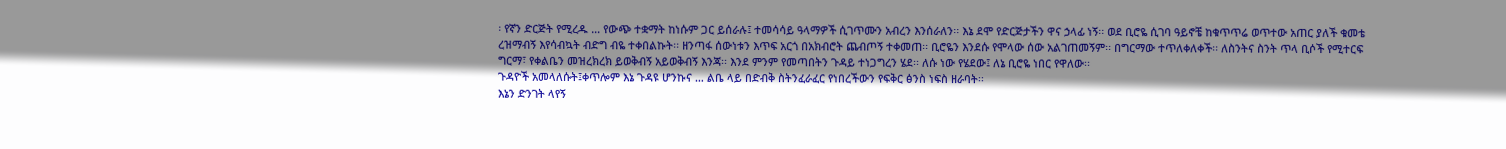፡ የኛን ድርጅት የሚረዱ … የውጭ ተቋማት ከነሱም ጋር ይሰራሉ፤ ተመሳሳይ ዓላማዎች ሲገጥሙን አብረን እንሰራለን፡፡ እኔ ደሞ የድርጅታችን ዋና ኃላፊ ነኝ፡፡ ወደ ቢሮዬ ሲገባ ዓይኖቼ ከቁጥጥሬ ወጥተው አጠር ያለች ቁመቴ ረዝማብኝ እየሳብኳት ብድግ ብዬ ተቀበልኩት፡፡ ዘንጣፋ ሰውነቱን እጥፍ አርጎ በአክብሮት ጨብጦኝ ተቀመጠ፡፡ ቢሮዬን እንደሱ የሞላው ሰው አልገጠመኝም፡፡ በግርማው ተጥለቀለቀች፡፡ ለስንትና ስንት ጥላ ቢሶች የሚተርፍ ግርማ፣ የቀልቤን መዝረክረክ ይወቅብኝ አይወቅብኝ እንጃ፡፡ እንደ ምንም የመጣበትን ጉዳይ ተነጋግረን ሄደ፡፡ ለሱ ነው የሄደው፤ ለኔ ቢሮዬ ነበር የዋለው፡፡
ጉዳዮች አመላለሱት፤ቀጥሎም እኔ ጉዳዩ ሆንኩና … ልቤ ላይ በድብቅ ስትንፈራፈር የነበረችውን የፍቅር ፅንስ ነፍስ ዘራባት፡፡
እኔን ድንገት ላየኝ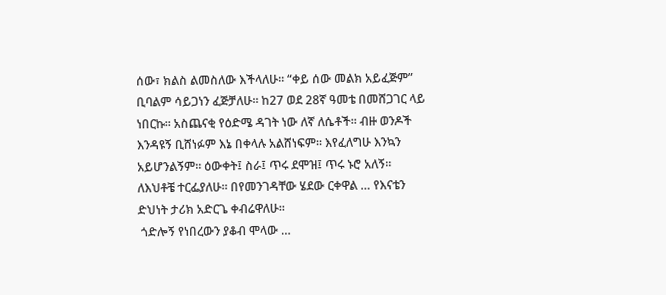ሰው፣ ክልስ ልመስለው እችላለሁ፡፡ “ቀይ ሰው መልክ አይፈጅም” ቢባልም ሳይጋነን ፈጅቻለሁ፡፡ ከ27 ወደ 28ኛ ዓመቴ በመሸጋገር ላይ ነበርኩ፡፡ አስጨናቂ የዕድሜ ዳገት ነው ለኛ ለሴቶች፡፡ ብዙ ወንዶች እንዳዩኝ ቢሸነፉም እኔ በቀላሉ አልሸነፍም፡፡ እየፈለግሁ እንኳን አይሆንልኝም፡፡ ዕውቀት፤ ስራ፤ ጥሩ ደሞዝ፤ ጥሩ ኑሮ አለኝ፡፡ ለእህቶቼ ተርፌያለሁ፡፡ በየመንገዳቸው ሄደው ርቀዋል … የእናቴን ድህነት ታሪክ አድርጌ ቀብሬዋለሁ፡፡
 ጎድሎኝ የነበረውን ያቆብ ሞላው …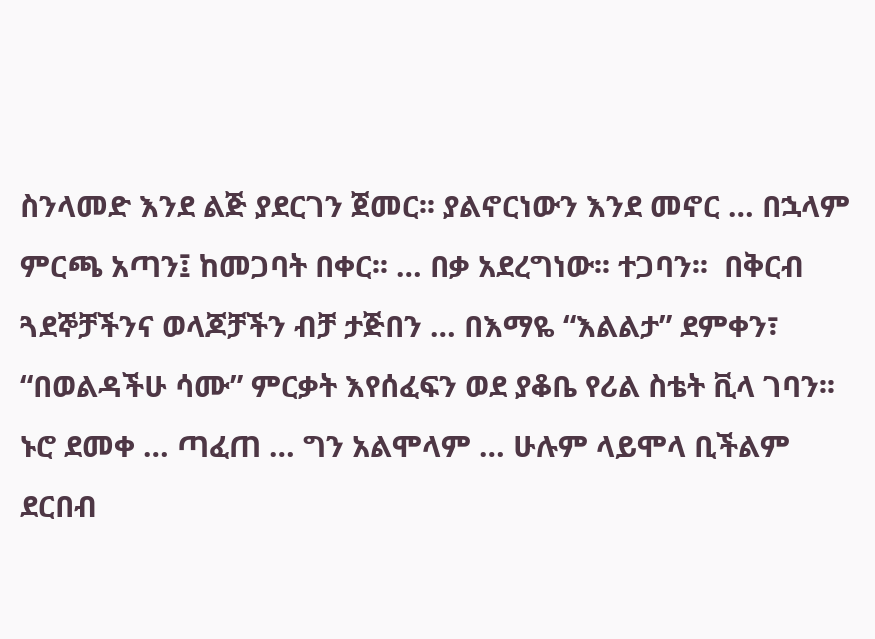ስንላመድ እንደ ልጅ ያደርገን ጀመር፡፡ ያልኖርነውን እንደ መኖር … በኋላም ምርጫ አጣን፤ ከመጋባት በቀር፡፡ … በቃ አደረግነው፡፡ ተጋባን፡፡  በቅርብ ጓደኞቻችንና ወላጆቻችን ብቻ ታጅበን … በእማዬ “እልልታ” ደምቀን፣ “በወልዳችሁ ሳሙ” ምርቃት እየሰፈፍን ወደ ያቆቤ የሪል ስቴት ቪላ ገባን፡፡ ኑሮ ደመቀ … ጣፈጠ … ግን አልሞላም … ሁሉም ላይሞላ ቢችልም ደርበብ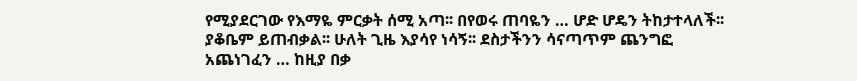የሚያደርገው የእማዬ ምርቃት ሰሚ አጣ፡፡ በየወሩ ጠባዬን … ሆድ ሆዴን ትከታተላለች፡፡ ያቆቤም ይጠብቃል፡፡ ሁለት ጊዜ እያሳየ ነሳኝ፡፡ ደስታችንን ሳናጣጥም ጨንግፎ አጨነገፈን … ከዚያ በቃ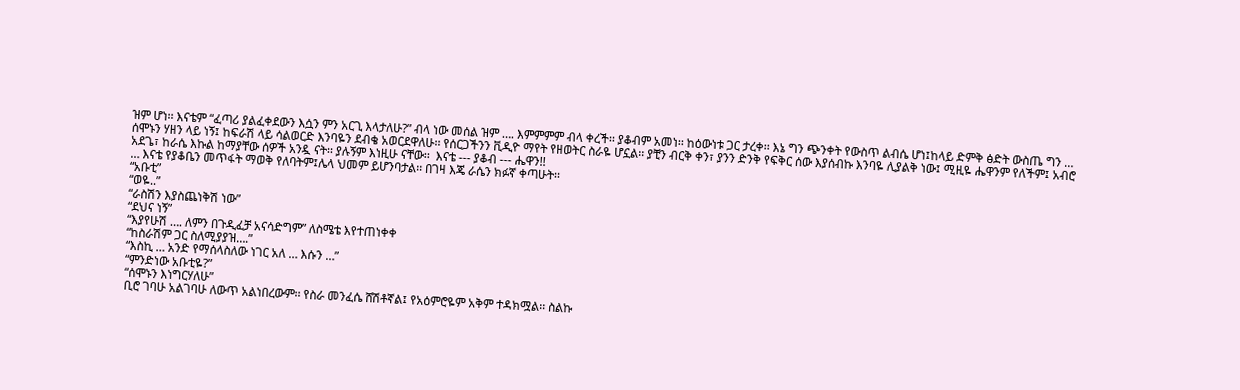ዝም ሆነ፡፡ እናቴም “ፈጣሪ ያልፈቀደውን እሷን ምን አርጊ እላታለሁ?” ብላ ነው መሰል ዝም …. እምምምም ብላ ቀረች፡፡ ያቆብም አመነ፡፡ ከዕውነቱ ጋር ታረቀ፡፡ እኔ ግን ጭንቀት የውስጥ ልብሴ ሆነ፤ከላይ ድምቅ ፅድት ውስጤ ግን …
ሰሞኑን ሃዘን ላይ ነኝ፤ ከፍራሽ ላይ ሳልወርድ እንባዬን ደብቄ አወርደዋለሁ፡፡ የሰርጋችንን ቪዲዮ ማየት የዘወትር ስራዬ ሆኗል፡፡ ያቺን ብርቅ ቀን፣ ያንን ድንቅ የፍቅር ሰው እያሰብኩ እንባዬ ሊያልቅ ነው፤ ሚዚዬ ሔዋንም የለችም፤ አብሮ አደጌ፣ ከራሴ እኩል ከማያቸው ሰዎች አንዷ ናት፡፡ ያሉኝም እነዚሁ ናቸው፡፡  እናቴ --- ያቆብ --- ሔዋን!!
… እናቴ የያቆቤን መጥፋት ማወቅ የለባትም፤ሌላ ህመም ይሆንባታል፡፡ በገዛ እጄ ራሴን ክፉኛ ቀጣሁት፡፡
“አቡቲ”
“ወዬ..”
“ራስሽን እያስጨነቅሽ ነው”
“ደህና ነኝ”
“እያየሁሽ …. ለምን በጉዲፈቻ አናሳድግም” ለስሜቴ እየተጠነቀቀ
“ከስራሽም ጋር ስለሚያያዝ….”
“እስኪ … አንድ የማሰላስለው ነገር አለ … እሱን …”
“ምንድነው አቡቲዬ?”
“ሰሞኑን እነግርሃለሁ”
ቢሮ ገባሁ አልገባሁ ለውጥ አልነበረውም፡፡ የስራ መንፈሴ ሸሽቶኛል፤ የአዕምሮዬም አቅም ተዳክሟል፡፡ ስልኩ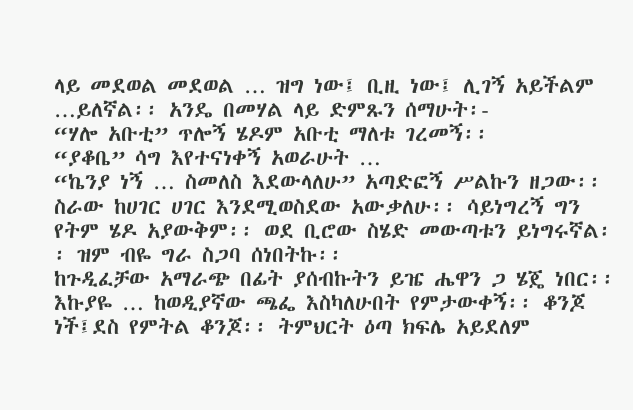ላይ መደወል መደወል … ዝግ ነው፤ ቢዚ ነው፤ ሊገኝ አይችልም …ይለኛል፡፡ አንዴ በመሃል ላይ ድምጹን ሰማሁት፡-
“ሃሎ አቡቲ” ጥሎኝ ሄዶም አቡቲ ማለቱ ገረመኝ፡፡
“ያቆቤ” ሳግ እየተናነቀኝ አወራሁት …
“ኬንያ ነኝ … ስመለስ እደውላለሁ” አጣድፎኝ ሥልኩን ዘጋው፡፡ ስራው ከሀገር ሀገር እንደሚወስደው አውቃለሁ፡፡ ሳይነግረኝ ግን የትም ሄዶ አያውቅም፡፡ ወደ ቢሮው ስሄድ መውጣቱን ይነግሩኛል፡፡ ዝም ብዬ ግራ ስጋባ ሰነበትኩ፡፡
ከጉዲፈቻው አማራጭ በፊት ያሰብኩትን ይዤ ሔዋን ጋ ሄጄ ነበር፡፡ እኩያዬ … ከወዲያኛው ጫፌ እስካለሁበት የምታውቀኝ፡፡ ቆንጆ ነች፤ደስ የምትል ቆንጆ፡፡ ትምህርት ዕጣ ክፍሌ አይደለም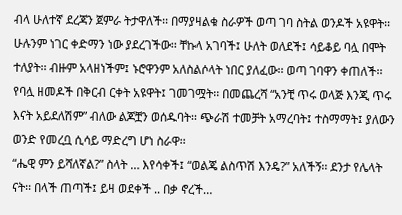ብላ ሁለተኛ ደረጃን ጀምራ ትታዋለች፡፡ በማያዛልቁ ስራዎች ወጣ ገባ ስትል ወንዶች አዩዋት፡፡ ሁሉንም ነገር ቀድማን ነው ያደረገችው፡፡ ቸኩላ አገባች፤ ሁለት ወለደች፤ ሳይቆይ ባሏ በሞት ተለያት፡፡ ብዙም አላዘነችም፤ ኑሮዋንም አለስልሶላት ነበር ያለፈው፡፡ ወጣ ገባዋን ቀጠለች፡፡ የባሏ ዘመዶች በቅርብ ርቀት አዩዋት፤ ገመገሟት፡፡ በመጨረሻ “አንቺ ጥሩ ወላጅ እንጂ ጥሩ እናት አይደለሽም” ብለው ልጆቿን ወሰዱባት፡፡ ጭራሽ ተመቻት አማረባት፤ ተስማማት፤ ያለውን ወንድ የመረቧ ሲሳይ ማድረግ ሆነ ስራዋ፡፡
“ሔዊ ምን ይሻለኛል?” ስላት … እየሳቀች፤ “ወልጄ ልስጥሽ እንዴ?” አለችኝ፡፡ ደንታ የሌላት ናት፡፡ በላች ጠጣች፤ ይዛ ወደቀች .. በቃ ኖረች…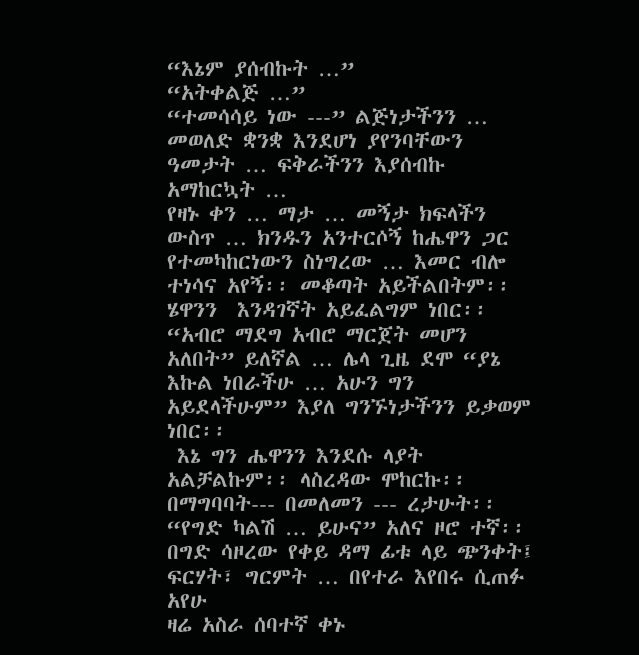“እኔም ያሰብኩት …”
“አትቀልጅ …”
“ተመሳሳይ ነው ---” ልጅነታችንን … መወለድ ቋንቋ እንደሆነ ያየንባቸውን ዓመታት … ፍቅራችንን እያሰብኩ አማከርኳት …
የዛኑ ቀን … ማታ … መኝታ ክፍላችን ውስጥ … ክንዱን አንተርሶኝ ከሔዋን ጋር የተመካከርነውን ስነግረው … እመር ብሎ ተነሳና አየኝ፡፡ መቆጣት አይችልበትም፡፡ ሄዋንን  እንዳገኛት አይፈልግም ነበር፡፡ “አብሮ ማደግ አብሮ ማርጀት መሆን አለበት” ይለኛል … ሌላ ጊዜ ደሞ “ያኔ እኩል ነበራችሁ … አሁን ግን አይደላችሁም” እያለ ግንኙነታችንን ይቃወም ነበር፡፡
 እኔ ግን ሔዋንን እንደሱ ላያት አልቻልኩም፡፡ ላስረዳው ሞከርኩ፡፡ በማግባባት--- በመለመን --- ረታሁት፡፡
“የግድ ካልሽ … ይሁና” አለና ዞሮ ተኛ፡፡ በግድ ሳዞረው የቀይ ዳማ ፊቱ ላይ ጭንቀት፤ ፍርሃት፣ ግርምት … በየተራ እየበሩ ሲጠፉ አየሁ
ዛሬ አስራ ሰባተኛ ቀኑ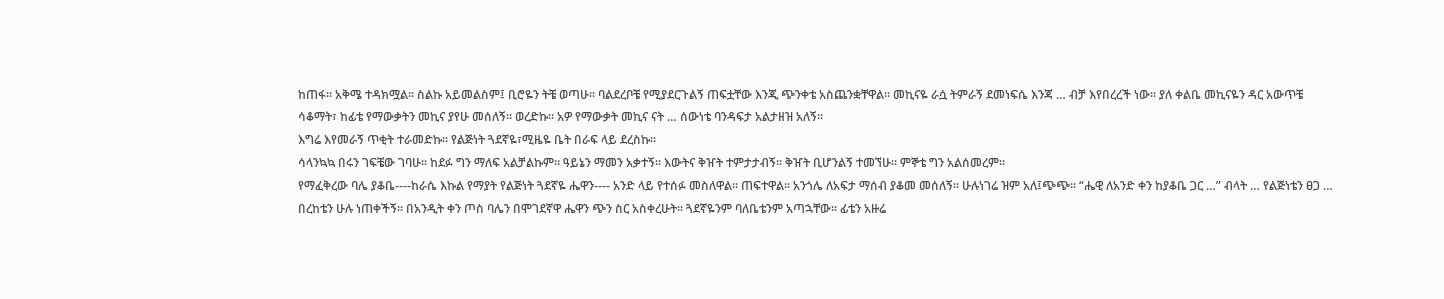ከጠፋ፡፡ አቅሜ ተዳክሟል፡፡ ስልኩ አይመልስም፤ ቢሮዬን ትቼ ወጣሁ፡፡ ባልደረቦቼ የሚያደርጉልኝ ጠፍቷቸው እንጂ ጭንቀቴ አስጨንቋቸዋል፡፡ መኪናዬ ራሷ ትምራኝ ደመነፍሴ እንጃ … ብቻ እየበረረች ነው፡፡ ያለ ቀልቤ መኪናዬን ዳር አውጥቼ ሳቆማት፣ ከፊቴ የማውቃትን መኪና ያየሁ መሰለኝ፡፡ ወረድኩ፡፡ አዎ የማውቃት መኪና ናት … ሰውነቴ ባንዳፍታ አልታዘዝ አለኝ፡፡
እግሬ እየመራኝ ጥቂት ተራመድኩ፡፡ የልጅነት ጓደኛዬ፣ሚዜዬ ቤት በራፍ ላይ ደረስኩ፡፡
ሳላንኳኳ በሩን ገፍቼው ገባሁ፡፡ ከደፉ ግን ማለፍ አልቻልኩም፡፡ ዓይኔን ማመን አቃተኝ፡፡ እውትና ቅዠት ተምታታብኝ፡፡ ቅዠት ቢሆንልኝ ተመኘሁ፡፡ ምኞቴ ግን አልሰመረም፡፡
የማፈቅረው ባሌ ያቆቤ----ከራሴ እኩል የማያት የልጅነት ጓደኛዬ ሔዋን---- አንድ ላይ የተሰፉ መስለዋል፡፡ ጠፍተዋል፡፡ አንጎሌ ለአፍታ ማሰብ ያቆመ መሰለኝ፡፡ ሁሉነገሬ ዝም አለ፤ጭጭ፡፡ “ሔዊ ለአንድ ቀን ከያቆቤ ጋር …” ብላት … የልጅነቴን ፀጋ … በረከቴን ሁሉ ነጠቀችኝ፡፡ በአንዲት ቀን ጦስ ባሌን በሞገደኛዋ ሔዋን ጭን ስር አስቀረሁት፡፡ ጓደኛዬንም ባለቤቴንም አጣኋቸው፡፡ ፊቴን አዙሬ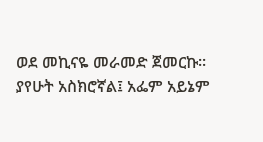ወደ መኪናዬ መራመድ ጀመርኩ፡፡ ያየሁት አስክሮኛል፤ አፌም አይኔም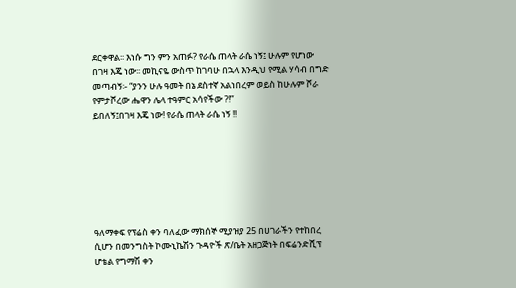ደርቀዋል፡፡ እነሱ ግን ምን አጠፉ? የራሴ ጠላት ራሴ ነኝ፤ ሁሉም የሆነው በገዛ እጄ ነው፡፡ መኪናዬ ውስጥ ከገባሁ በኋላ እንዲህ የሚል ሃሳብ በግድ መጣብኝ፡- “ያንን ሁሉ ዓመት በኔ ደስተኛ አልነበረም ወይስ ከሁሉም ሾራ የምታሾረው ሔዋን ሌላ ተዓምር አሳየችው ?!”
ይበለኝ፤በገዛ እጄ ነው! የራሴ ጠላት ራሴ ነኝ !!







ዓለማቀፍ የፕሬስ ቀን ባለፈው ማክሰኞ ሚያዝያ 25 በሀገራችን የተከበረ ሲሆን በመንግስት ኮሙኒኬሽን ጉዳዮች ጽ/ቤት አዘጋጅነት በፍሬንድሺፕ ሆቴል የግማሽ ቀን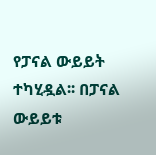የፓናል ውይይት ተካሂዷል፡፡ በፓናል ውይይቱ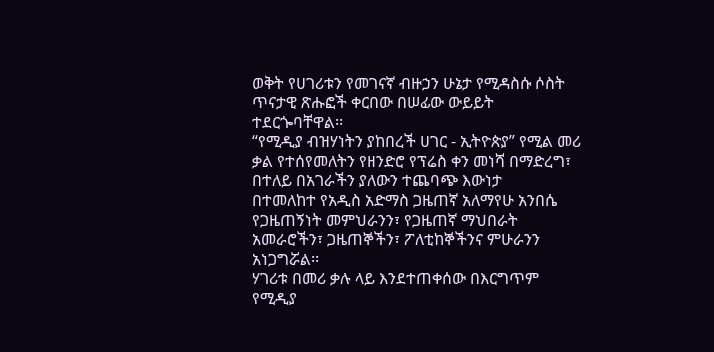ወቅት የሀገሪቱን የመገናኛ ብዙኃን ሁኔታ የሚዳስሱ ሶስት ጥናታዊ ጽሑፎች ቀርበው በሠፊው ውይይት ተደርጐባቸዋል፡፡
“የሚዲያ ብዝሃነትን ያከበረች ሀገር - ኢትዮጵያ” የሚል መሪ ቃል የተሰየመለትን የዘንድሮ የፕሬስ ቀን መነሻ በማድረግ፣ በተለይ በአገራችን ያለውን ተጨባጭ እውነታ
በተመለከተ የአዲስ አድማስ ጋዜጠኛ አለማየሁ አንበሴ የጋዜጠኝነት መምህራንን፣ የጋዜጠኛ ማህበራት አመራሮችን፣ ጋዜጠኞችን፣ ፖለቲከኞችንና ምሁራንን አነጋግሯል፡፡
ሃገሪቱ በመሪ ቃሉ ላይ እንደተጠቀሰው በእርግጥም የሚዲያ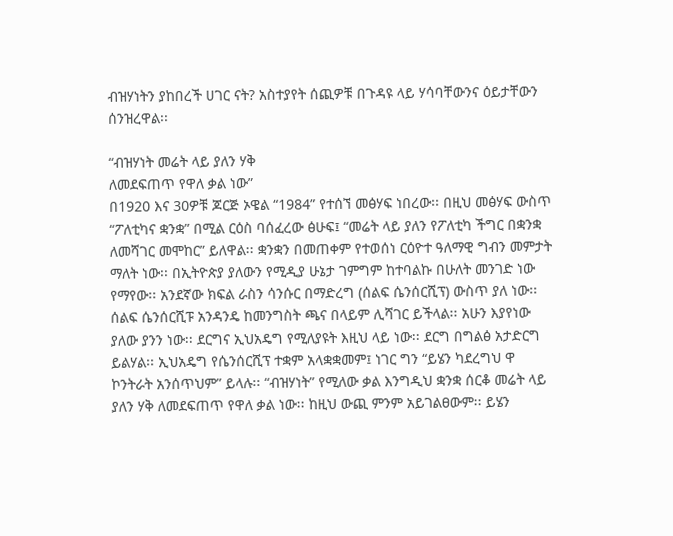ብዝሃነትን ያከበረች ሀገር ናት? አስተያየት ሰጪዎቹ በጉዳዩ ላይ ሃሳባቸውንና ዕይታቸውን ሰንዝረዋል፡፡

“ብዝሃነት መሬት ላይ ያለን ሃቅ
ለመደፍጠጥ የዋለ ቃል ነው”
በ1920 እና 30ዎቹ ጆርጅ ኦዌል “1984” የተሰኘ መፅሃፍ ነበረው፡፡ በዚህ መፅሃፍ ውስጥ “ፖለቲካና ቋንቋ” በሚል ርዕስ ባሰፈረው ፅሁፍ፤ “መሬት ላይ ያለን የፖለቲካ ችግር በቋንቋ ለመሻገር መሞከር” ይለዋል፡፡ ቋንቋን በመጠቀም የተወሰነ ርዕዮተ ዓለማዊ ግብን መምታት ማለት ነው፡፡ በኢትዮጵያ ያለውን የሚዲያ ሁኔታ ገምግም ከተባልኩ በሁለት መንገድ ነው የማየው፡፡ አንደኛው ክፍል ራስን ሳንሱር በማድረግ (ሰልፍ ሴንሰርሺፕ) ውስጥ ያለ ነው፡፡ ሰልፍ ሴንሰርሺፑ አንዳንዴ ከመንግስት ጫና በላይም ሊሻገር ይችላል፡፡ አሁን እያየነው ያለው ያንን ነው፡፡ ደርግና ኢህአዴግ የሚለያዩት እዚህ ላይ ነው፡፡ ደርግ በግልፅ አታድርግ ይልሃል፡፡ ኢህአዴግ የሴንሰርሺፕ ተቋም አላቋቋመም፤ ነገር ግን “ይሄን ካደረግህ ዋ ኮንትራት አንሰጥህም” ይላሉ፡፡ “ብዝሃነት” የሚለው ቃል እንግዲህ ቋንቋ ሰርቆ መሬት ላይ ያለን ሃቅ ለመደፍጠጥ የዋለ ቃል ነው፡፡ ከዚህ ውጪ ምንም አይገልፀውም፡፡ ይሄን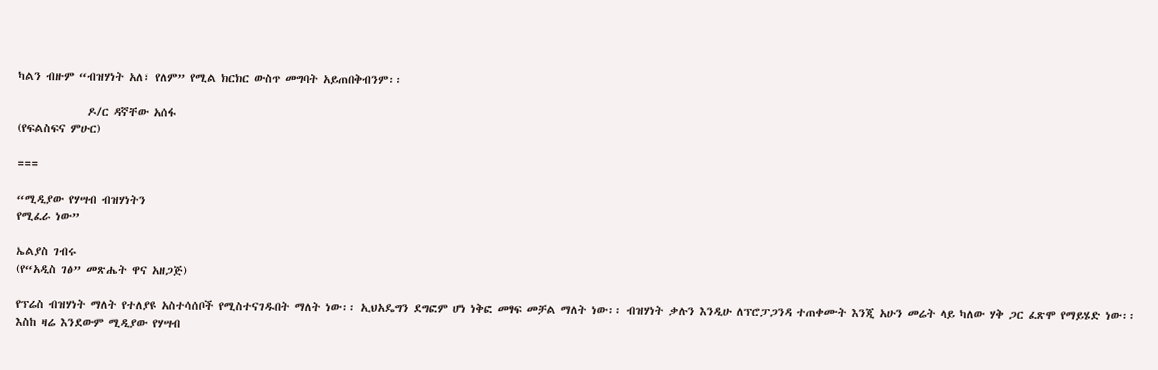ካልን ብዙም “ብዝሃነት አለ፣ የለም” የሚል ክርክር ውስጥ መግባት አይጠበቅብንም፡፡

              ዶ/ር ዳኛቸው አሰፋ
(የፍልስፍና ምሁር)

===

“ሚዲያው የሃሣብ ብዝሃነትን
የሚፈራ ነው”

ኤልያስ ገብሩ
(የ“አዲስ ገፅ” መጽሔት ዋና አዘጋጅ)

የፕሬስ ብዝሃነት ማለት የተለያዩ አስተሳሰቦች የሚስተናገዱበት ማለት ነው፡፡ ኢህአዴግን ደግፎም ሆነ ነቅፎ መፃፍ መቻል ማለት ነው፡፡ ብዝሃነት ቃሉን እንዲሁ ለፕሮፓጋንዳ ተጠቀሙት እንጂ አሁን መሬት ላይ ካለው ሃቅ ጋር ፈጽሞ የማይሄድ ነው፡፡ እስከ ዛሬ እንደውም ሚዲያው የሃሣብ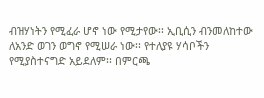ብዝሃነትን የሚፈራ ሆኖ ነው የሚታየው፡፡ ኢቢሲን ብንመለከተው ለአንድ ወገን ወግኖ የሚሠራ ነው፡፡ የተለያዩ ሃሳቦችን የሚያስተናግድ አይደለም፡፡ በምርጫ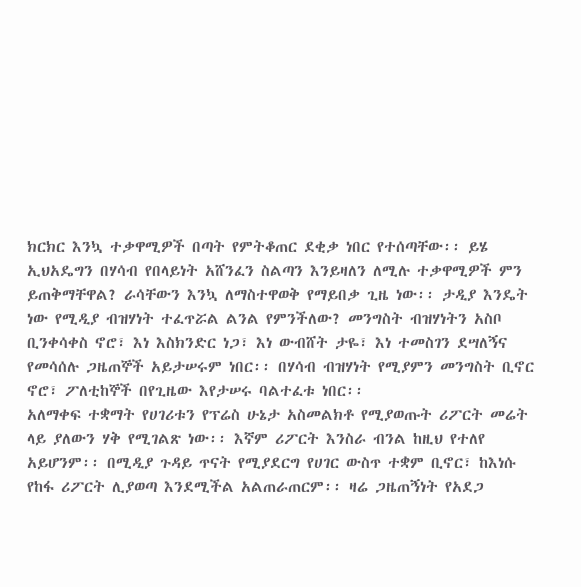ክርክር እንኳ ተቃዋሚዎች በጣት የምትቆጠር ደቂቃ ነበር የተሰጣቸው፡፡ ይሄ ኢህአዴግን በሃሳብ የበላይነት አሸንፈን ስልጣን እንይዛለን ለሚሉ ተቃዋሚዎች ምን ይጠቅማቸዋል? ራሳቸውን እንኳ ለማስተዋወቅ የማይበቃ ጊዜ ነው፡፡ ታዲያ እንዴት ነው የሚዲያ ብዝሃነት ተፈጥሯል ልንል የምንችለው? መንግስት ብዝሃነትን አስቦ ቢንቀሳቀስ ኖሮ፣ እነ እስክንድር ነጋ፣ እነ ውብሸት ታዬ፣ እነ ተመስገን ደሣለኝና የመሳሰሉ ጋዜጠኞች አይታሠሩም ነበር፡፡ በሃሳብ ብዝሃነት የሚያምን መንግስት ቢኖር ኖሮ፣ ፖለቲከኞች በየጊዜው እየታሠሩ ባልተፈቱ ነበር፡፡
አለማቀፍ ተቋማት የሀገሪቱን የፕሬስ ሁኔታ አስመልክቶ የሚያወጡት ሪፖርት መሬት ላይ ያለውን ሃቅ የሚገልጽ ነው፡፡ እኛም ሪፖርት እንስራ ብንል ከዚህ የተለየ አይሆንም፡፡ በሚዲያ ጉዳይ ጥናት የሚያደርግ የሀገር ውስጥ ተቋም ቢኖር፣ ከእነሱ የከፋ ሪፖርት ሊያወጣ እንደሚችል አልጠራጠርም፡፡ ዛሬ ጋዜጠኝነት የአደጋ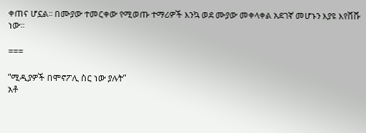ቀጠና ሆኗል፡፡ በሙያው ተመርቀው የሚወጡ ተማሪዎች እንኳ ወደ ሙያው መቀላቀል አደገኛ መሆኑን እያዩ እየሸሹ ነው፡፡

===

“ሚዲያዎች በሞኖፖሊ ስር ነው ያሉት”
አቶ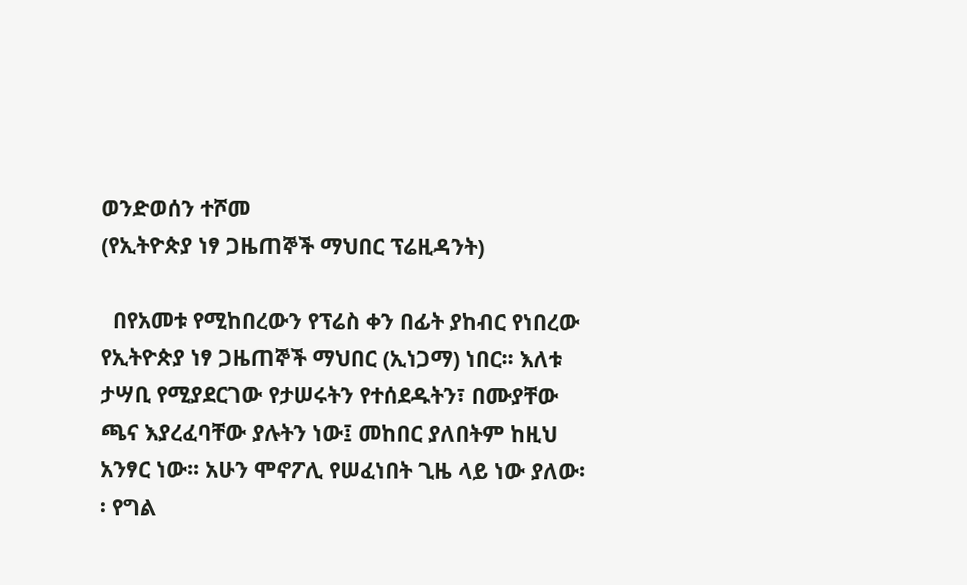ወንድወሰን ተሾመ
(የኢትዮጵያ ነፃ ጋዜጠኞች ማህበር ፕሬዚዳንት)

  በየአመቱ የሚከበረውን የፕሬስ ቀን በፊት ያከብር የነበረው የኢትዮጵያ ነፃ ጋዜጠኞች ማህበር (ኢነጋማ) ነበር፡፡ እለቱ ታሣቢ የሚያደርገው የታሠሩትን የተሰደዱትን፣ በሙያቸው ጫና እያረፈባቸው ያሉትን ነው፤ መከበር ያለበትም ከዚህ አንፃር ነው፡፡ አሁን ሞኖፖሊ የሠፈነበት ጊዜ ላይ ነው ያለው፡፡ የግል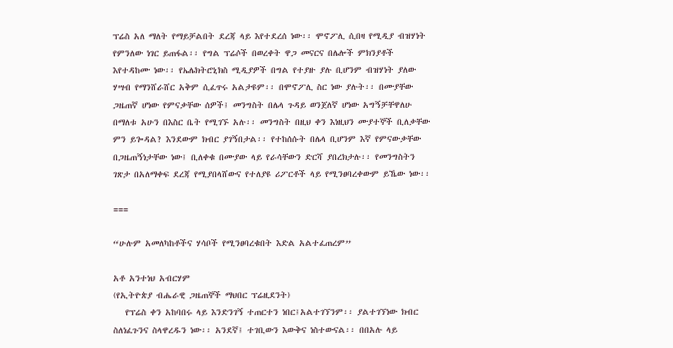ፕሬስ አለ ማለት የማይቻልበት ደረጃ ላይ እየተደረሰ ነው፡፡ ሞኖፖሊ ሲበዛ የሚዲያ ብዝሃነት የምንለው ነገር ይጠፋል፡፡ የግል ፕሬሶች በወረቀት ዋጋ መናርና በሌሎች ምክንያቶች እየተዳከሙ ነው፡፡ የኤሌክትሮኒክስ ሚዲያዎች በግል የተያዙ ያሉ ቢሆንም ብዝሃነት ያለው ሃሣብ የማንሸራሸር አቅም ሲፈጥሩ አልታዩም፡፡ በሞኖፖሊ ስር ነው ያሉት፡፡ በሙያቸው ጋዜጠኛ ሆነው የምናቃቸው ሰዎች፤ መንግስት በሌላ ጉዳይ ወንጀለኛ ሆነው አግኝቻቸዋለሁ በማለቱ አሁን በእስር ቤት የሚገኙ አሉ፡፡ መንግስት በዚህ ቀን እነዚህን ሙያተኞች ቢለቃቸው ምን ይጐዳል? እንደውም ክብር ያገኝበታል፡፡ የተከሰሱት በሌላ ቢሆንም እኛ የምናውቃቸው በጋዜጠኝነታቸው ነው፤ ቢለቀቁ በሙያው ላይ የራሳቸውን ድርሻ ያበረክታሉ፡፡ የመንግስትን ገጽታ በአለማቀፍ ደረጃ የሚያበላሸውና የተለያዩ ሪፖርቶች ላይ የሚንፀባረቀውም ይኼው ነው፡፡

===

“ሁሉም አመለካከቶችና ሃሳቦች የሚንፀባረቁበት እድል አልተፈጠረም”

አቶ አንተነህ አብርሃም
(የኢትዮጵያ ብሔራዊ ጋዜጠኞች ማህበር ፕሬዚደንት)
   የፕሬስ ቀን አከባበሩ ላይ እንድንገኝ ተጠርተን ነበር፤አልተገኘንም፡፡ ያልተገኘነው ክብር ስለነፈጉንና ስላዋረዱን ነው፡፡ አንደኛ፤ ተገቢውን እውቅና ነስተውናል፡፡ በበአሉ ላይ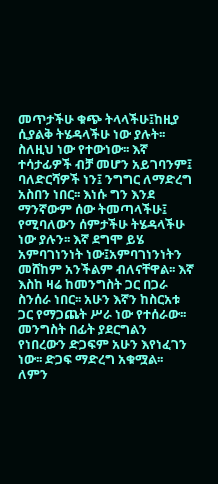መጥታችሁ ቁጭ ትላላችሁ፤ከዚያ ሲያልቅ ትሄዳላችሁ ነው ያሉት፡፡ ስለዚህ ነው የተውነው፡፡ እኛ ተሳታፊዎች ብቻ መሆን አይገባንም፤ ባለድርሻዎች ነን፤ ንግግር ለማድረግ አስበን ነበር፡፡ እነሱ ግን እንደ ማንኛውም ሰው ትመጣላችሁ፤ የሚባለውን ሰምታችሁ ትሄዳላችሁ ነው ያሉን፡፡ እኛ ደግሞ ይሄ አምባገነንነት ነው፤አምባገነንነትን መሸከም አንችልም ብለናቸዋል፡፡ እኛ እስከ ዛሬ ከመንግስት ጋር በጋራ ስንሰራ ነበር፡፡ አሁን እኛን ከስርአቱ ጋር የማጋጨት ሥራ ነው የተሰራው፡፡ መንግስት በፊት ያደርግልን የነበረውን ድጋፍም አሁን እየነፈገን ነው፡፡ ድጋፍ ማድረግ አቁሟል፡፡ ለምን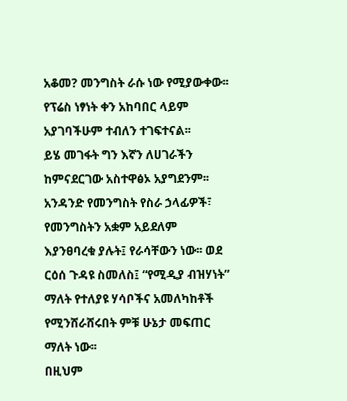አቆመ? መንግስት ራሱ ነው የሚያውቀው፡፡ የፕሬስ ነፃነት ቀን አከባበር ላይም አያገባችሁም ተብለን ተገፍተናል፡፡
ይሄ መገፋት ግን እኛን ለሀገራችን ከምናደርገው አስተዋፅኦ አያግደንም፡፡
አንዳንድ የመንግስት የስራ ኃላፊዎች፣ የመንግስትን አቋም አይደለም እያንፀባረቁ ያሉት፤ የራሳቸውን ነው፡፡ ወደ ርዕሰ ጉዳዩ ስመለስ፤ “የሚዲያ ብዝሃነት” ማለት የተለያዩ ሃሳቦችና አመለካከቶች የሚንሸራሸሩበት ምቹ ሁኔታ መፍጠር ማለት ነው፡፡
በዚህም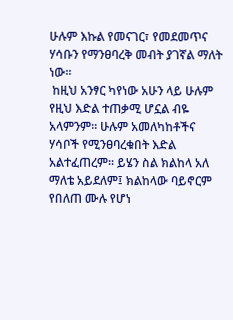ሁሉም እኩል የመናገር፣ የመደመጥና ሃሳቡን የማንፀባረቅ መብት ያገኛል ማለት ነው፡፡
 ከዚህ አንፃር ካየነው አሁን ላይ ሁሉም የዚህ እድል ተጠቃሚ ሆኗል ብዬ አላምንም፡፡ ሁሉም አመለካከቶችና ሃሳቦች የሚንፀባረቁበት እድል አልተፈጠረም፡፡ ይሄን ስል ክልከላ አለ ማለቴ አይደለም፤ ክልከላው ባይኖርም የበለጠ ሙሉ የሆነ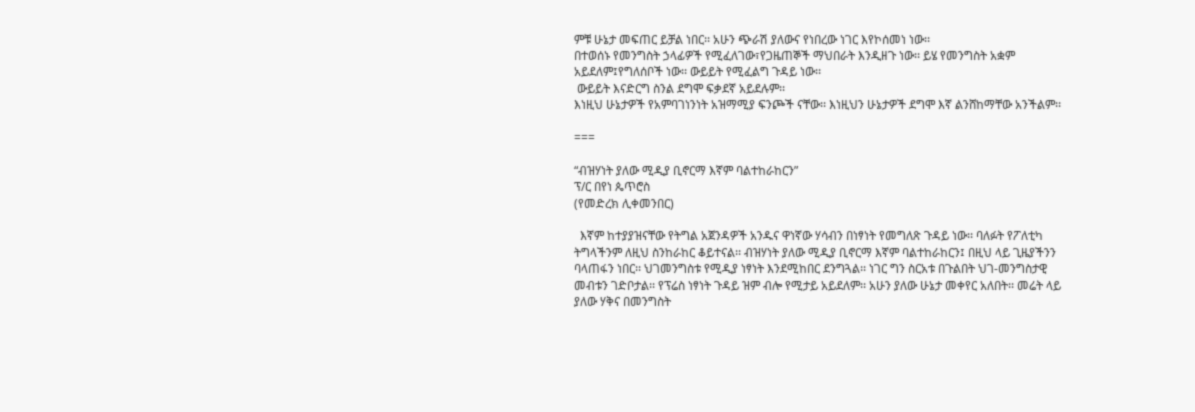ምቹ ሁኔታ መፍጠር ይቻል ነበር፡፡ አሁን ጭራሽ ያለውና የነበረው ነገር እየኮሰመነ ነው፡፡
በተወሰኑ የመንግስት ኃላፊዎች የሚፈለገው፣የጋዜጠኞች ማህበራት እንዲዘጉ ነው፡፡ ይሄ የመንግስት አቋም አይደለም፤የግለሰቦች ነው፡፡ ውይይት የሚፈልግ ጉዳይ ነው፡፡
 ውይይት እናድርግ ስንል ደግሞ ፍቃደኛ አይደሉም፡፡
እነዚህ ሁኔታዎች የአምባገነንነት አዝማሚያ ፍንጮች ናቸው፡፡ እነዚህን ሁኔታዎች ደግሞ እኛ ልንሸከማቸው አንችልም፡፡

===

“ብዝሃነት ያለው ሚዲያ ቢኖርማ እኛም ባልተከራከርን”
ፕ/ር በየነ ጴጥሮስ
(የመድረክ ሊቀመንበር)

  እኛም ከተያያዝናቸው የትግል አጀንዳዎች አንዱና ዋነኛው ሃሳብን በነፃነት የመግለጽ ጉዳይ ነው፡፡ ባለፉት የፖለቲካ ትግላችንም ለዚህ ስንከራከር ቆይተናል፡፡ ብዝሃነት ያለው ሚዲያ ቢኖርማ እኛም ባልተከራከርን፤ በዚህ ላይ ጊዜያችንን ባላጠፋን ነበር፡፡ ህገመንግስቱ የሚዲያ ነፃነት እንደሚከበር ደንግጓል፡፡ ነገር ግን ስርአቱ በጉልበት ህገ-መንግስታዊ መብቱን ገድቦታል፡፡ የፕሬስ ነፃነት ጉዳይ ዝም ብሎ የሚታይ አይደለም፡፡ አሁን ያለው ሁኔታ መቀየር አለበት፡፡ መሬት ላይ ያለው ሃቅና በመንግስት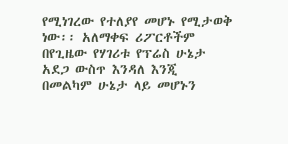የሚነገረው የተለያየ መሆኑ የሚታወቅ ነው፡፡ አለማቀፍ ሪፖርቶችም በየጊዜው የሃገሪቱ የፕሬስ ሁኔታ አደጋ ውስጥ እንዳለ እንጂ በመልካም ሁኔታ ላይ መሆኑን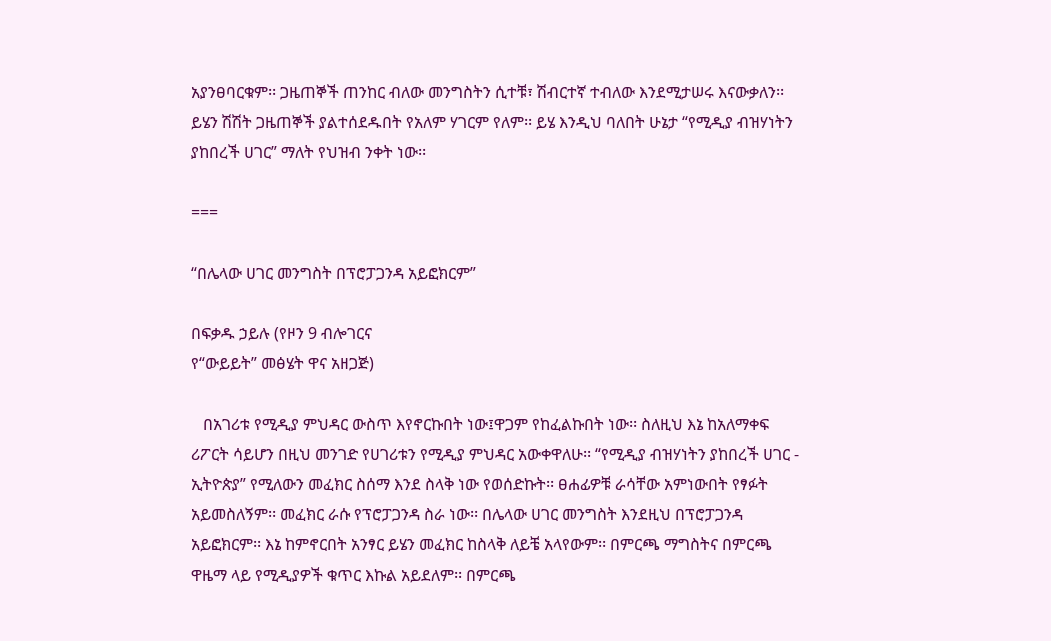አያንፀባርቁም፡፡ ጋዜጠኞች ጠንከር ብለው መንግስትን ሲተቹ፣ ሽብርተኛ ተብለው እንደሚታሠሩ እናውቃለን፡፡
ይሄን ሽሽት ጋዜጠኞች ያልተሰደዱበት የአለም ሃገርም የለም፡፡ ይሄ እንዲህ ባለበት ሁኔታ “የሚዲያ ብዝሃነትን ያከበረች ሀገር” ማለት የህዝብ ንቀት ነው፡፡

===

“በሌላው ሀገር መንግስት በፕሮፓጋንዳ አይፎክርም”

በፍቃዱ ኃይሉ (የዞን 9 ብሎገርና
የ“ውይይት” መፅሄት ዋና አዘጋጅ)

   በአገሪቱ የሚዲያ ምህዳር ውስጥ እየኖርኩበት ነው፤ዋጋም የከፈልኩበት ነው፡፡ ስለዚህ እኔ ከአለማቀፍ ሪፖርት ሳይሆን በዚህ መንገድ የሀገሪቱን የሚዲያ ምህዳር አውቀዋለሁ፡፡ “የሚዲያ ብዝሃነትን ያከበረች ሀገር - ኢትዮጵያ” የሚለውን መፈክር ስሰማ እንደ ስላቅ ነው የወሰድኩት፡፡ ፀሐፊዎቹ ራሳቸው አምነውበት የፃፉት አይመስለኝም፡፡ መፈክር ራሱ የፕሮፓጋንዳ ስራ ነው፡፡ በሌላው ሀገር መንግስት እንደዚህ በፕሮፓጋንዳ አይፎክርም፡፡ እኔ ከምኖርበት አንፃር ይሄን መፈክር ከስላቅ ለይቼ አላየውም፡፡ በምርጫ ማግስትና በምርጫ ዋዜማ ላይ የሚዲያዎች ቁጥር እኩል አይደለም፡፡ በምርጫ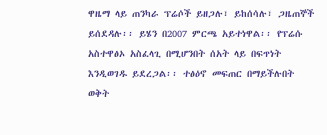ዋዜማ ላይ ጠንካራ ፕሬሶች ይዘጋሉ፣ ይከሰሳሉ፣ ጋዜጠኞች ይሰደዳሉ፡፡ ይሄን በ2007 ምርጫ አይተነዋል፡፡ የፕሬሱ አስተዋፅኦ አስፈላጊ በሚሆንበት ሰአት ላይ በፍጥነት እንዲወገዱ ይደረጋል፡፡ ተፅዕኖ መፍጠር በማይችሉበት ወቅት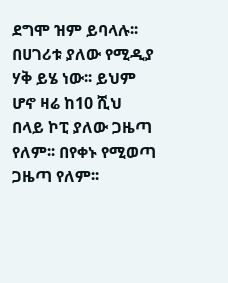ደግሞ ዝም ይባላሉ፡፡ በሀገሪቱ ያለው የሚዲያ ሃቅ ይሄ ነው፡፡ ይህም ሆኖ ዛሬ ከ10 ሺህ በላይ ኮፒ ያለው ጋዜጣ የለም፡፡ በየቀኑ የሚወጣ ጋዜጣ የለም፡፡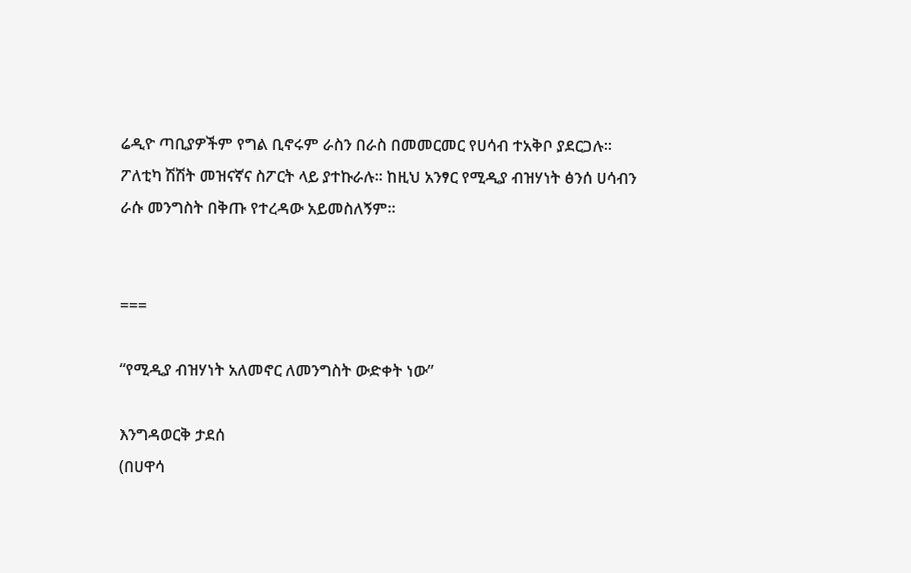ሬዲዮ ጣቢያዎችም የግል ቢኖሩም ራስን በራስ በመመርመር የሀሳብ ተአቅቦ ያደርጋሉ፡፡ ፖለቲካ ሽሽት መዝናኛና ስፖርት ላይ ያተኩራሉ፡፡ ከዚህ አንፃር የሚዲያ ብዝሃነት ፅንሰ ሀሳብን ራሱ መንግስት በቅጡ የተረዳው አይመስለኝም፡፡


===

“የሚዲያ ብዝሃነት አለመኖር ለመንግስት ውድቀት ነው”

እንግዳወርቅ ታደሰ
(በሀዋሳ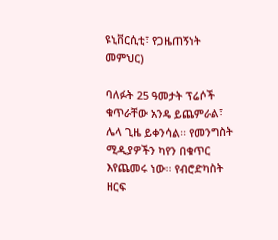ዩኒቨርሲቲ፣ የጋዜጠኝነት መምህር)

ባለፉት 25 ዓመታት ፕሬሶች ቁጥራቸው አንዴ ይጨምራል፣ ሌላ ጊዜ ይቀንሳል፡፡ የመንግስት ሚዲያዎችን ካየን በቁጥር እየጨመሩ ነው፡፡ የብሮድካስት ዘርፍ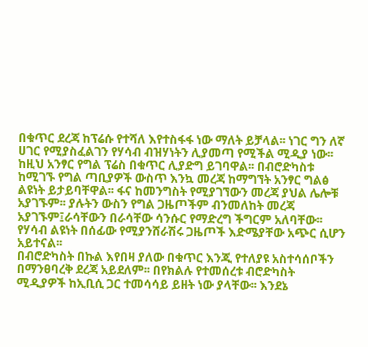በቁጥር ደረጃ ከፕሬሱ የተሻለ እየተስፋፋ ነው ማለት ይቻላል፡፡ ነገር ግን ለኛ ሀገር የሚያስፈልገን የሃሳብ ብዝሃነትን ሊያመጣ የሚችል ሚዲያ ነው፡፡ ከዚህ አንፃር የግል ፕሬስ በቁጥር ሊያድግ ይገባዋል፡፡ በብሮድካስቱ ከሚገኙ የግል ጣቢያዎች ውስጥ እንኳ መረጃ ከማግኘት አንፃር ግልፅ ልዩነት ይታይባቸዋል፡፡ ፋና ከመንግስት የሚያገኘውን መረጃ ያህል ሌሎቹ አያገኙም፡፡ ያሉትን ውስን የግል ጋዜጦችም ብንመለከት መረጃ አያገኙም፤ራሳቸውን በራሳቸው ሳንሱር የማድረግ ችግርም አለባቸው፡፡ የሃሳብ ልዩነት በሰፊው የሚያንሸራሽሩ ጋዜጦች እድሜያቸው አጭር ሲሆን አይተናል፡፡
በብሮድካስት በኩል እየበዛ ያለው በቁጥር እንጂ የተለያዩ አስተሳሰቦችን በማንፀባረቅ ደረጃ አይደለም፡፡ በየክልሉ የተመሰረቱ ብሮድካስት ሚዲያዎች ከኢቢሲ ጋር ተመሳሳይ ይዘት ነው ያላቸው፡፡ እንደኔ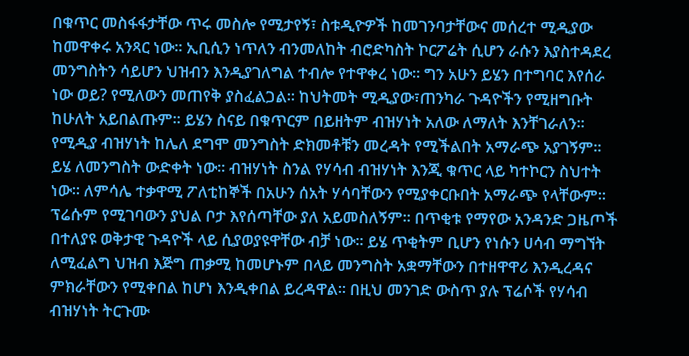በቁጥር መስፋፋታቸው ጥሩ መስሎ የሚታየኝ፣ ስቱዲዮዎች ከመገንባታቸውና መሰረተ ሚዲያው ከመዋቀሩ አንጻር ነው፡፡ ኢቢሲን ነጥለን ብንመለከት ብሮድካስት ኮርፖሬት ሲሆን ራሱን እያስተዳደረ መንግስትን ሳይሆን ህዝብን እንዲያገለግል ተብሎ የተዋቀረ ነው፡፡ ግን አሁን ይሄን በተግባር እየሰራ ነው ወይ? የሚለውን መጠየቅ ያስፈልጋል፡፡ ከህትመት ሚዲያው፣ጠንካራ ጉዳዮችን የሚዘግቡት ከሁለት አይበልጡም፡፡ ይሄን ስናይ በቁጥርም በይዘትም ብዝሃነት አለው ለማለት እንቸገራለን፡፡ የሚዲያ ብዝሃነት ከሌለ ደግሞ መንግስት ድክመቶቹን መረዳት የሚችልበት አማራጭ አያገኝም፡፡ ይሄ ለመንግስት ውድቀት ነው፡፡ ብዝሃነት ስንል የሃሳብ ብዝሃነት እንጂ ቁጥር ላይ ካተኮርን ስህተት ነው፡፡ ለምሳሌ ተቃዋሚ ፖለቲከኞች በአሁን ሰአት ሃሳባቸውን የሚያቀርቡበት አማራጭ የላቸውም፡፡ ፕሬሱም የሚገባውን ያህል ቦታ እየሰጣቸው ያለ አይመስለኝም፡፡ በጥቂቱ የማየው አንዳንድ ጋዜጦች በተለያዩ ወቅታዊ ጉዳዮች ላይ ሲያወያዩዋቸው ብቻ ነው፡፡ ይሄ ጥቂትም ቢሆን የነሱን ሀሳብ ማግኘት ለሚፈልግ ህዝብ እጅግ ጠቃሚ ከመሆኑም በላይ መንግስት አቋማቸውን በተዘዋዋሪ እንዲረዳና ምክራቸውን የሚቀበል ከሆነ እንዲቀበል ይረዳዋል፡፡ በዚህ መንገድ ውስጥ ያሉ ፕሬሶች የሃሳብ ብዝሃነት ትርጉሙ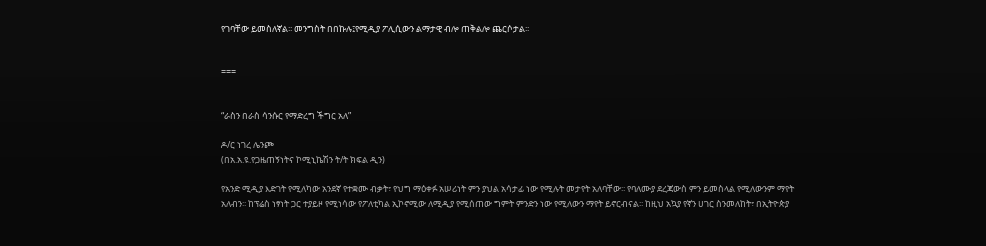የገባቸው ይመስለኛል፡፡ መንግስት በበኩሉ፤የሚዲያ ፖሊሲውን ልማታዊ ብሎ ጠቅልሎ ጨርሶታል፡፡


===


“ራስን በራስ ሳንሱር የማድረግ ችግር አለ”

ዶ/ር ነገረ ሌንጮ
(በአ.አ.ዩ.የጋዜጠኝነትና ኮሚኒኬሽን ት/ት ክፍል ዲን)

የአንድ ሚዲያ እድገት የሚለካው አንደኛ የተቋሙ ብቃት፣ የህግ ማዕቀፉ አሠሪነት ምን ያህል አሳታፊ ነው የሚሉት መታየት አለባቸው፡፡ የባለሙያ ደረጃውስ ምን ይመስላል የሚለውንም ማየት አለብን፡፡ ከፕሬስ ነፃነት ጋር ተያይዞ የሚነሳው የፖለቲካል ኢኮኖሚው ለሚዲያ የሚሰጠው ግምት ምንድን ነው የሚለውን ማየት ይኖርብናል፡፡ ከዚህ አኳያ የኛን ሀገር ስንመለከት፣ በኢትዮጵያ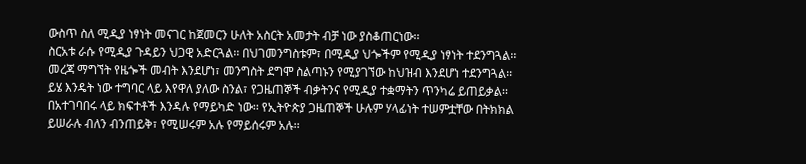ውስጥ ስለ ሚዲያ ነፃነት መናገር ከጀመርን ሁለት አስርት አመታት ብቻ ነው ያስቆጠርነው፡፡
ስርአቱ ራሱ የሚዲያ ጉዳይን ህጋዊ አድርጓል፡፡ በህገመንግስቱም፣ በሚዲያ ህጐችም የሚዲያ ነፃነት ተደንግጓል፡፡ መረጃ ማግኘት የዜጐች መብት እንደሆነ፣ መንግስት ደግሞ ስልጣኑን የሚያገኘው ከህዝብ እንደሆነ ተደንግጓል፡፡ ይሄ እንዴት ነው ተግባር ላይ እየዋለ ያለው ስንል፣ የጋዜጠኞች ብቃትንና የሚዲያ ተቋማትን ጥንካሬ ይጠይቃል፡፡ በአተገባበሩ ላይ ክፍተቶች እንዳሉ የማይካድ ነው፡፡ የኢትዮጵያ ጋዜጠኞች ሁሉም ሃላፊነት ተሠምቷቸው በትክክል ይሠራሉ ብለን ብንጠይቅ፣ የሚሠሩም አሉ የማይሰሩም አሉ፡፡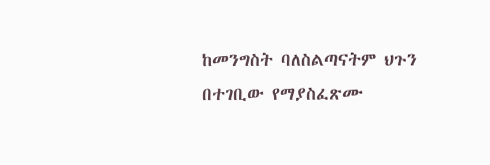ከመንግስት ባለስልጣናትም ህጉን በተገቢው የማያስፈጽሙ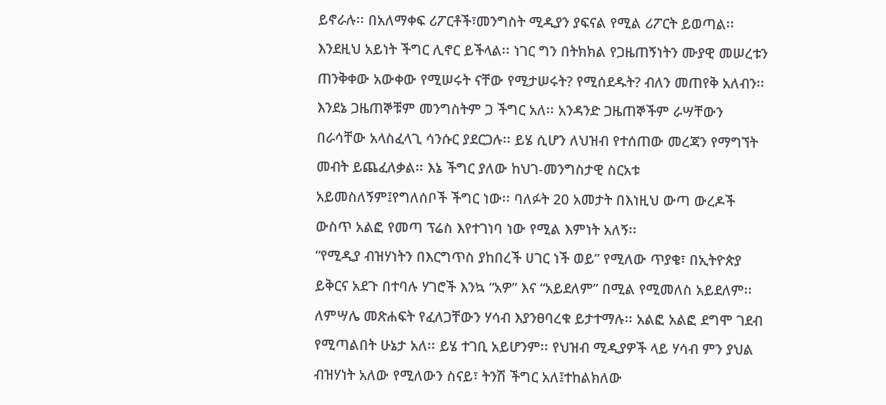ይኖራሉ፡፡ በአለማቀፍ ሪፖርቶች፣መንግስት ሚዲያን ያፍናል የሚል ሪፖርት ይወጣል፡፡ እንደዚህ አይነት ችግር ሊኖር ይችላል፡፡ ነገር ግን በትክክል የጋዜጠኝነትን ሙያዊ መሠረቱን ጠንቅቀው አውቀው የሚሠሩት ናቸው የሚታሠሩት? የሚሰደዱት? ብለን መጠየቅ አለብን፡፡ እንደኔ ጋዜጠኞቹም መንግስትም ጋ ችግር አለ፡፡ አንዳንድ ጋዜጠኞችም ራሣቸውን በራሳቸው አላስፈላጊ ሳንሱር ያደርጋሉ፡፡ ይሄ ሲሆን ለህዝብ የተሰጠው መረጃን የማግኘት መብት ይጨፈለቃል፡፡ እኔ ችግር ያለው ከህገ-መንግስታዊ ስርአቱ አይመስለኝም፤የግለሰቦች ችግር ነው፡፡ ባለፉት 20 አመታት በእነዚህ ውጣ ውረዶች ውስጥ አልፎ የመጣ ፕሬስ እየተገነባ ነው የሚል እምነት አለኝ፡፡
“የሚዲያ ብዝሃነትን በእርግጥስ ያከበረች ሀገር ነች ወይ” የሚለው ጥያቄ፣ በኢትዮጵያ ይቅርና አደጉ በተባሉ ሃገሮች እንኳ “አዎ” እና “አይደለም” በሚል የሚመለስ አይደለም፡፡ ለምሣሌ መጽሐፍት የፈለጋቸውን ሃሳብ እያንፀባረቁ ይታተማሉ፡፡ አልፎ አልፎ ደግሞ ገደብ የሚጣልበት ሁኔታ አለ፡፡ ይሄ ተገቢ አይሆንም፡፡ የህዝብ ሚዲያዎች ላይ ሃሳብ ምን ያህል ብዝሃነት አለው የሚለውን ስናይ፣ ትንሽ ችግር አለ፤ተከልክለው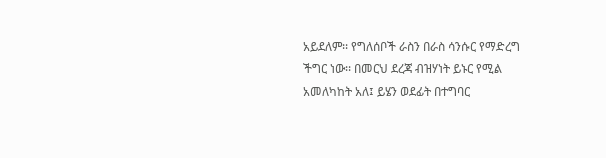አይደለም፡፡ የግለሰቦች ራስን በራስ ሳንሱር የማድረግ ችግር ነው፡፡ በመርህ ደረጃ ብዝሃነት ይኑር የሚል አመለካከት አለ፤ ይሄን ወደፊት በተግባር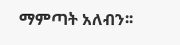ማምጣት አለብን፡፡